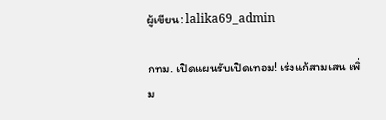ผู้เขียน: lalika69_admin

กทม. เปิดแผนรับเปิดเทอม! เร่งแก้สามเสน เพิ่ม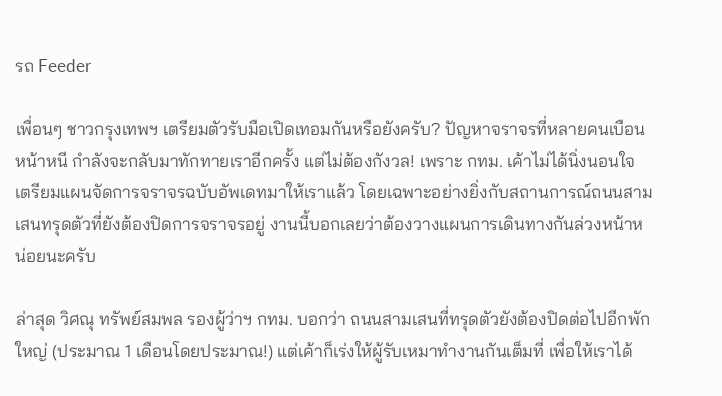รถ Feeder

เพื่อนๆ ชาวกรุงเทพฯ เตรียมตัวรับมือเปิดเทอมกันหรือยังครับ? ปัญหาจราจรที่หลายคนเบือนหน้าหนี กำลังจะกลับมาทักทายเราอีกครั้ง แต่ไม่ต้องกังวล! เพราะ กทม. เค้าไม่ได้นิ่งนอนใจ เตรียมแผนจัดการจราจรฉบับอัพเดทมาให้เราแล้ว โดยเฉพาะอย่างยิ่งกับสถานการณ์ถนนสามเสนทรุดตัวที่ยังต้องปิดการจราจรอยู่ งานนี้บอกเลยว่าต้องวางแผนการเดินทางกันล่วงหน้าหน่อยนะครับ

ล่าสุด วิศณุ ทรัพย์สมพล รองผู้ว่าฯ กทม. บอกว่า ถนนสามเสนที่ทรุดตัวยังต้องปิดต่อไปอีกพักใหญ่ (ประมาณ 1 เดือนโดยประมาณ!) แต่เค้าก็เร่งให้ผู้รับเหมาทำงานกันเต็มที่ เพื่อให้เราได้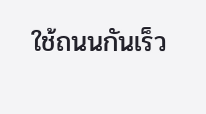ใช้ถนนกันเร็ว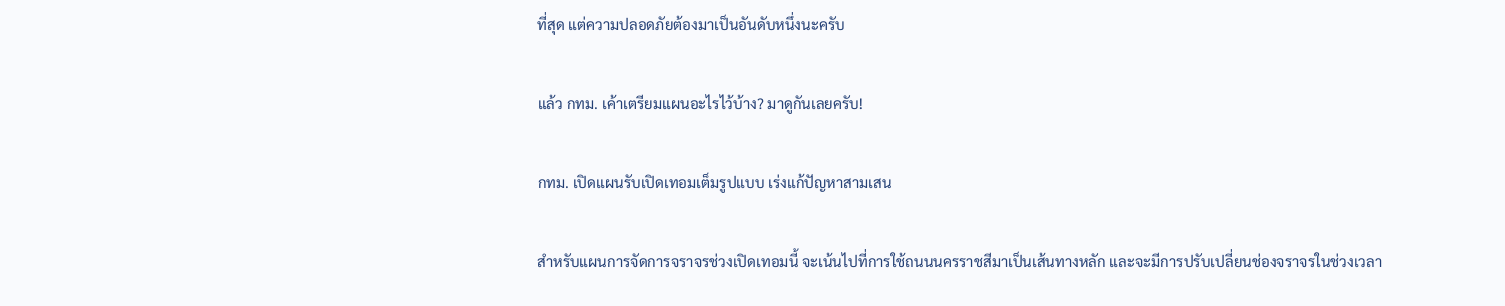ที่สุด แต่ความปลอดภัยต้องมาเป็นอันดับหนึ่งนะครับ

แล้ว กทม. เค้าเตรียมแผนอะไรไว้บ้าง? มาดูกันเลยครับ!

กทม. เปิดแผนรับเปิดเทอมเต็มรูปแบบ เร่งแก้ปัญหาสามเสน

สำหรับแผนการจัดการจราจรช่วงเปิดเทอมนี้ จะเน้นไปที่การใช้ถนนนครราชสีมาเป็นเส้นทางหลัก และจะมีการปรับเปลี่ยนช่องจราจรในช่วงเวลา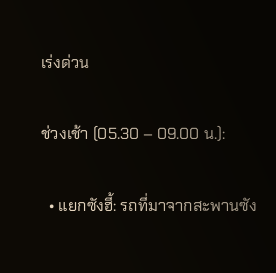เร่งด่วน

ช่วงเช้า (05.30 – 09.00 น.):

  • แยกซังฮี้: รถที่มาจากสะพานซัง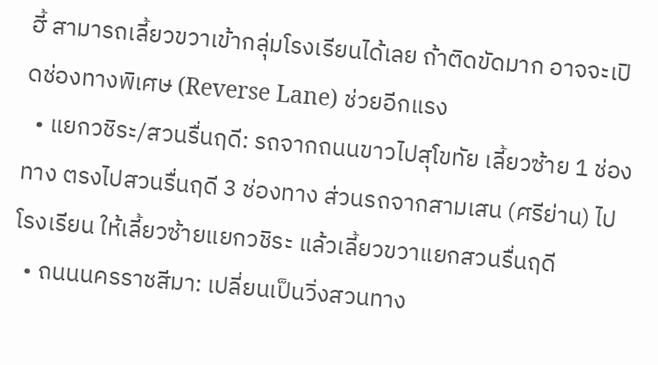ฮี้ สามารถเลี้ยวขวาเข้ากลุ่มโรงเรียนได้เลย ถ้าติดขัดมาก อาจจะเปิดช่องทางพิเศษ (Reverse Lane) ช่วยอีกแรง
  • แยกวชิระ/สวนรื่นฤดี: รถจากถนนขาวไปสุโขทัย เลี้ยวซ้าย 1 ช่องทาง ตรงไปสวนรื่นฤดี 3 ช่องทาง ส่วนรถจากสามเสน (ศรีย่าน) ไปโรงเรียน ให้เลี้ยวซ้ายแยกวชิระ แล้วเลี้ยวขวาแยกสวนรื่นฤดี
  • ถนนนครราชสีมา: เปลี่ยนเป็นวิ่งสวนทาง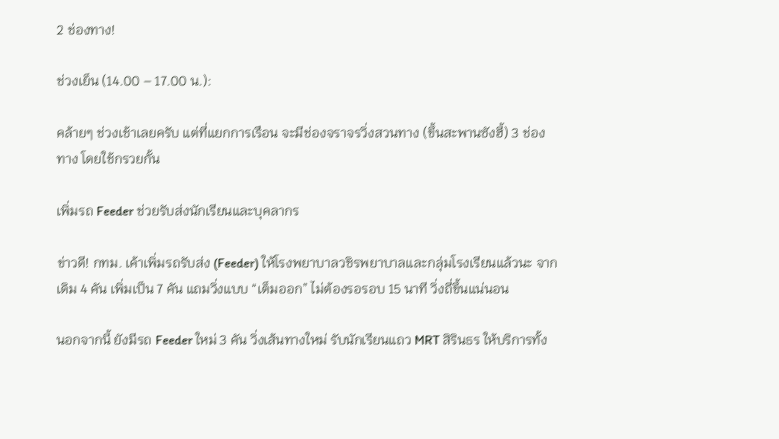2 ช่องทาง!

ช่วงเย็น (14.00 – 17.00 น.):

คล้ายๆ ช่วงเช้าเลยครับ แต่ที่แยกการเรือน จะมีช่องจราจรวิ่งสวนทาง (ขึ้นสะพานซังฮี้) 3 ช่องทาง โดยใช้กรวยกั้น

เพิ่มรถ Feeder ช่วยรับส่งนักเรียนและบุคลากร

ข่าวดี! กทม. เค้าเพิ่มรถรับส่ง (Feeder) ให้โรงพยาบาลวชิรพยาบาลและกลุ่มโรงเรียนแล้วนะ จากเดิม 4 คัน เพิ่มเป็น 7 คัน แถมวิ่งแบบ “เต็มออก” ไม่ต้องรอรอบ 15 นาที วิ่งถี่ขึ้นแน่นอน

นอกจากนี้ ยังมีรถ Feeder ใหม่ 3 คัน วิ่งเส้นทางใหม่ รับนักเรียนแถว MRT สิรินธร ให้บริการทั้ง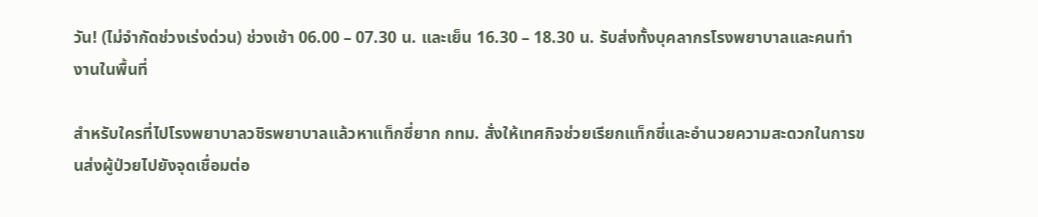วัน! (ไม่จำกัดช่วงเร่งด่วน) ช่วงเช้า 06.00 – 07.30 น. และเย็น 16.30 – 18.30 น. รับส่งทั้งบุคลากรโรงพยาบาลและคนทำงานในพื้นที่

สำหรับใครที่ไปโรงพยาบาลวชิรพยาบาลแล้วหาแท็กซี่ยาก กทม. สั่งให้เทศกิจช่วยเรียกแท็กซี่และอำนวยความสะดวกในการขนส่งผู้ป่วยไปยังจุดเชื่อมต่อ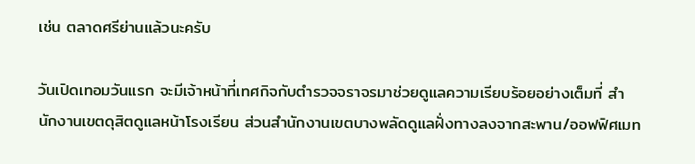เช่น ตลาดศรีย่านแล้วนะครับ

วันเปิดเทอมวันแรก จะมีเจ้าหน้าที่เทศกิจกับตำรวจจราจรมาช่วยดูแลความเรียบร้อยอย่างเต็มที่ สำนักงานเขตดุสิตดูแลหน้าโรงเรียน ส่วนสำนักงานเขตบางพลัดดูแลฝั่งทางลงจากสะพาน/ออฟฟิศเมท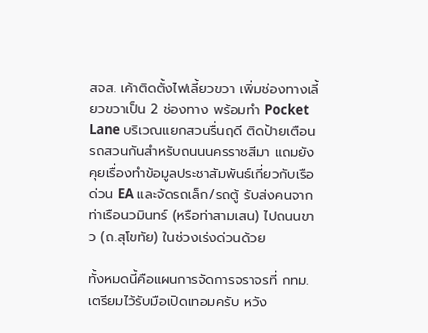สจส. เค้าติดตั้งไฟเลี้ยวขวา เพิ่มช่องทางเลี้ยวขวาเป็น 2 ช่องทาง พร้อมทำ Pocket Lane บริเวณแยกสวนรื่นฤดี ติดป้ายเตือนรถสวนกันสำหรับถนนนครราชสีมา แถมยังคุยเรื่องทำข้อมูลประชาสัมพันธ์เกี่ยวกับเรือด่วน EA และจัดรถเล็ก/รถตู้ รับส่งคนจากท่าเรือนวมินทร์ (หรือท่าสามเสน) ไปถนนขาว (ถ.สุโขทัย) ในช่วงเร่งด่วนด้วย

ทั้งหมดนี้คือแผนการจัดการจราจรที่ กทม. เตรียมไว้รับมือเปิดเทอมครับ หวัง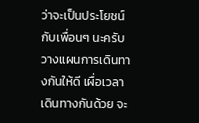ว่าจะเป็นประโยชน์กับเพื่อนๆ นะครับ วางแผนการเดินทางกันให้ดี เผื่อเวลาเดินทางกันด้วย จะ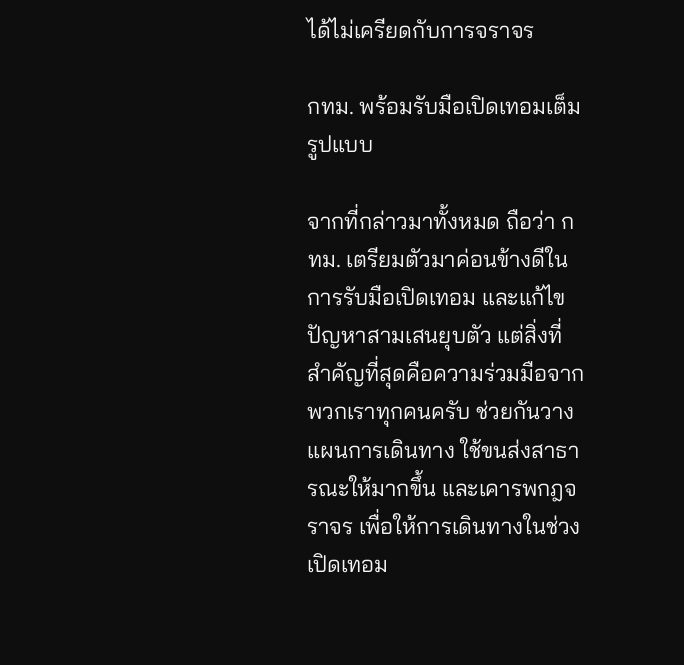ได้ไม่เครียดกับการจราจร

กทม. พร้อมรับมือเปิดเทอมเต็มรูปแบบ

จากที่กล่าวมาทั้งหมด ถือว่า กทม. เตรียมตัวมาค่อนข้างดีในการรับมือเปิดเทอม และแก้ไขปัญหาสามเสนยุบตัว แต่สิ่งที่สำคัญที่สุดคือความร่วมมือจากพวกเราทุกคนครับ ช่วยกันวางแผนการเดินทาง ใช้ขนส่งสาธารณะให้มากขึ้น และเคารพกฎจราจร เพื่อให้การเดินทางในช่วงเปิดเทอม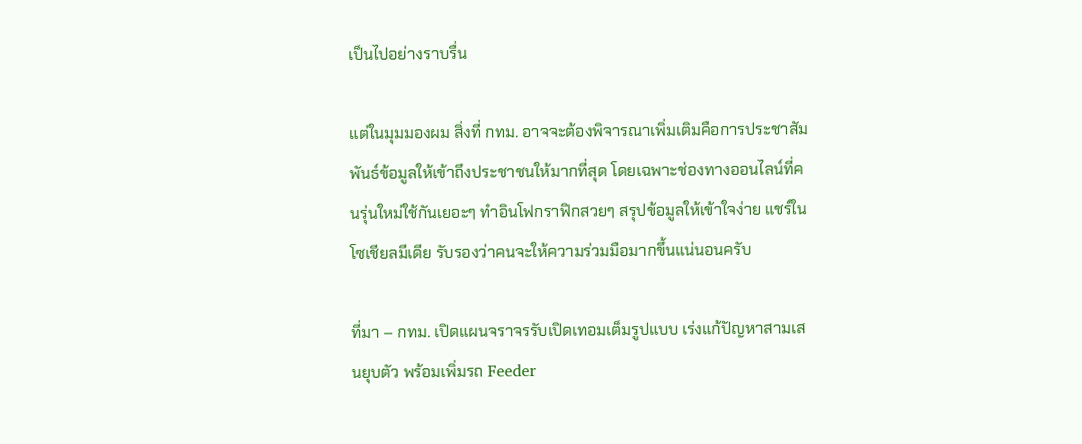เป็นไปอย่างราบรื่น

แต่ในมุมมองผม สิ่งที่ กทม. อาจจะต้องพิจารณาเพิ่มเติมคือการประชาสัมพันธ์ข้อมูลให้เข้าถึงประชาชนให้มากที่สุด โดยเฉพาะช่องทางออนไลน์ที่คนรุ่นใหม่ใช้กันเยอะๆ ทำอินโฟกราฟิกสวยๆ สรุปข้อมูลให้เข้าใจง่าย แชร์ในโซเชียลมีเดีย รับรองว่าคนจะให้ความร่วมมือมากขึ้นแน่นอนครับ

ที่มา – กทม. เปิดแผนจราจรรับเปิดเทอมเต็มรูปแบบ เร่งแก้ปัญหาสามเสนยุบตัว พร้อมเพิ่มรถ Feeder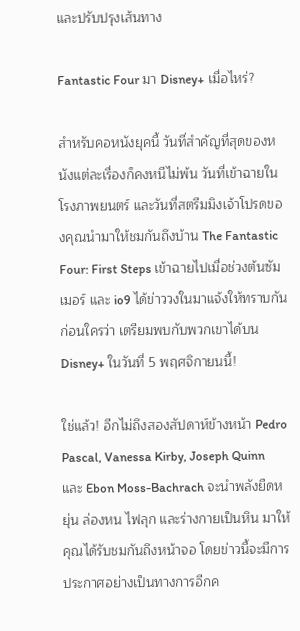และปรับปรุงเส้นทาง

Fantastic Four มา Disney+ เมื่อไหร่?

สำหรับคอหนังยุคนี้ วันที่สำคัญที่สุดของหนังแต่ละเรื่องก็คงหนีไม่พ้น วันที่เข้าฉายในโรงภาพยนตร์ และวันที่สตรีมมิงเจ้าโปรดของคุณนำมาให้ชมกันถึงบ้าน The Fantastic Four: First Steps เข้าฉายไปเมื่อช่วงต้นซัมเมอร์ และ io9 ได้ข่าววงในมาแจ้งให้ทราบกันก่อนใครว่า เตรียมพบกับพวกเขาได้บน Disney+ ในวันที่ 5 พฤศจิกายนนี้!

ใช่แล้ว! อีกไม่ถึงสองสัปดาห์ข้างหน้า Pedro Pascal, Vanessa Kirby, Joseph Quinn และ Ebon Moss-Bachrach จะนำพลังยืดหยุ่น ล่องหน ไฟลุก และร่างกายเป็นหิน มาให้คุณได้รับชมกันถึงหน้าจอ โดยข่าวนี้จะมีการประกาศอย่างเป็นทางการอีกค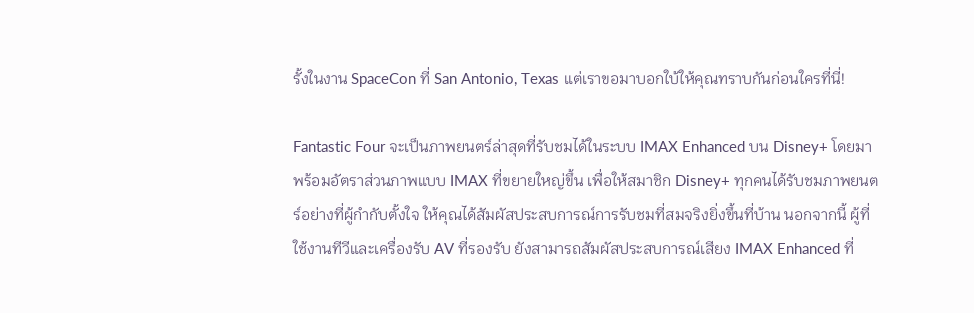รั้งในงาน SpaceCon ที่ San Antonio, Texas แต่เราขอมาบอกใบ้ให้คุณทราบกันก่อนใครที่นี่!

Fantastic Four จะเป็นภาพยนตร์ล่าสุดที่รับชมได้ในระบบ IMAX Enhanced บน Disney+ โดยมาพร้อมอัตราส่วนภาพแบบ IMAX ที่ขยายใหญ่ขึ้น เพื่อให้สมาชิก Disney+ ทุกคนได้รับชมภาพยนตร์อย่างที่ผู้กำกับตั้งใจ ให้คุณได้สัมผัสประสบการณ์การรับชมที่สมจริงยิ่งขึ้นที่บ้าน นอกจากนี้ ผู้ที่ใช้งานทีวีและเครื่องรับ AV ที่รองรับ ยังสามารถสัมผัสประสบการณ์เสียง IMAX Enhanced ที่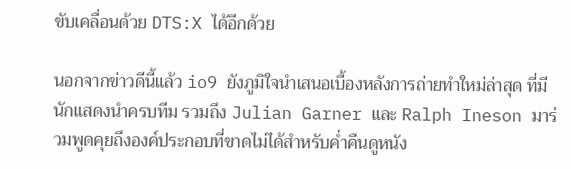ขับเคลื่อนด้วย DTS:X ได้อีกด้วย

นอกจากข่าวดีนี้แล้ว io9 ยังภูมิใจนำเสนอเบื้องหลังการถ่ายทำใหม่ล่าสุด ที่มีนักแสดงนำครบทีม รวมถึง Julian Garner และ Ralph Ineson มาร่วมพูดคุยถึงองค์ประกอบที่ขาดไม่ได้สำหรับค่ำคืนดูหนัง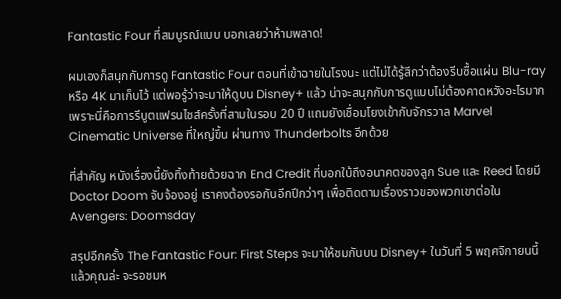Fantastic Four ที่สมบูรณ์แบบ บอกเลยว่าห้ามพลาด!

ผมเองก็สนุกกับการดู Fantastic Four ตอนที่เข้าฉายในโรงนะ แต่ไม่ได้รู้สึกว่าต้องรีบซื้อแผ่น Blu-ray หรือ 4K มาเก็บไว้ แต่พอรู้ว่าจะมาให้ดูบน Disney+ แล้ว น่าจะสนุกกับการดูแบบไม่ต้องคาดหวังอะไรมาก เพราะนี่คือการรีบูตแฟรนไชส์ครั้งที่สามในรอบ 20 ปี แถมยังเชื่อมโยงเข้ากับจักรวาล Marvel Cinematic Universe ที่ใหญ่ขึ้น ผ่านทาง Thunderbolts อีกด้วย

ที่สำคัญ หนังเรื่องนี้ยังทิ้งท้ายด้วยฉาก End Credit ที่บอกใบ้ถึงอนาคตของลูก Sue และ Reed โดยมี Doctor Doom จับจ้องอยู่ เราคงต้องรอกันอีกปีกว่าๆ เพื่อติดตามเรื่องราวของพวกเขาต่อใน Avengers: Doomsday

สรุปอีกครั้ง The Fantastic Four: First Steps จะมาให้ชมกันบน Disney+ ในวันที่ 5 พฤศจิกายนนี้ แล้วคุณล่ะ จะรอชมห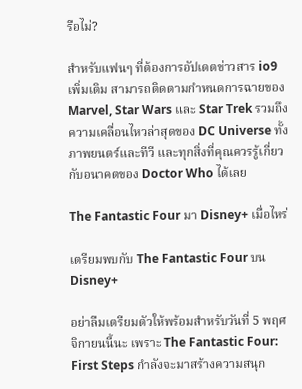รือไม่?

สำหรับแฟนๆ ที่ต้องการอัปเดตข่าวสาร io9 เพิ่มเติม สามารถติดตามกำหนดการฉายของ Marvel, Star Wars และ Star Trek รวมถึงความเคลื่อนไหวล่าสุดของ DC Universe ทั้งภาพยนตร์และทีวี และทุกสิ่งที่คุณควรรู้เกี่ยวกับอนาคตของ Doctor Who ได้เลย

The Fantastic Four มา Disney+ เมื่อไหร่

เตรียมพบกับ The Fantastic Four บน Disney+

อย่าลืมเตรียมตัวให้พร้อมสำหรับวันที่ 5 พฤศจิกายนนี้นะ เพราะ The Fantastic Four: First Steps กำลังจะมาสร้างความสนุก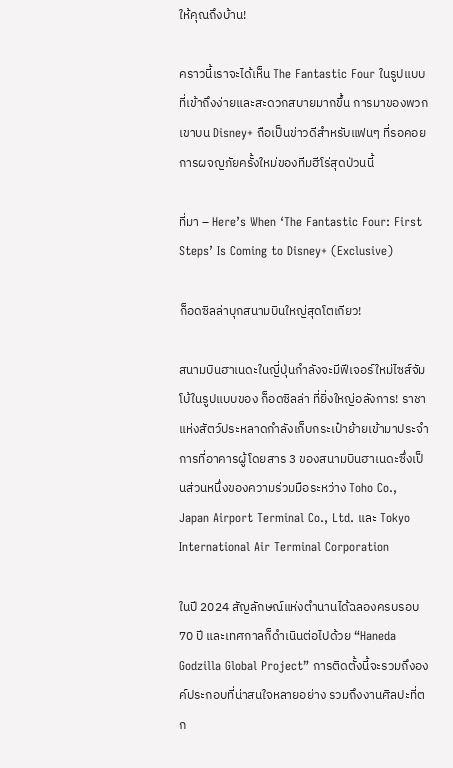ให้คุณถึงบ้าน!

คราวนี้เราจะได้เห็น The Fantastic Four ในรูปแบบที่เข้าถึงง่ายและสะดวกสบายมากขึ้น การมาของพวกเขาบน Disney+ ถือเป็นข่าวดีสำหรับแฟนๆ ที่รอคอยการผจญภัยครั้งใหม่ของทีมฮีโร่สุดป่วนนี้

ที่มา – Here’s When ‘The Fantastic Four: First Steps’ Is Coming to Disney+ (Exclusive)

ก็อดซิลล่าบุกสนามบินใหญ่สุดโตเกียว!

สนามบินฮาเนดะในญี่ปุ่นกำลังจะมีฟีเจอร์ใหม่ไซส์จัมโบ้ในรูปแบบของ ก็อดซิลล่า ที่ยิ่งใหญ่อลังการ! ราชาแห่งสัตว์ประหลาดกำลังเก็บกระเป๋าย้ายเข้ามาประจำการที่อาคารผู้โดยสาร 3 ของสนามบินฮาเนดะซึ่งเป็นส่วนหนึ่งของความร่วมมือระหว่าง Toho Co., Japan Airport Terminal Co., Ltd. และ Tokyo International Air Terminal Corporation

ในปี 2024 สัญลักษณ์แห่งตำนานได้ฉลองครบรอบ 70 ปี และเทศกาลก็ดำเนินต่อไปด้วย “Haneda Godzilla Global Project” การติดตั้งนี้จะรวมถึงองค์ประกอบที่น่าสนใจหลายอย่าง รวมถึงงานศิลปะที่ตก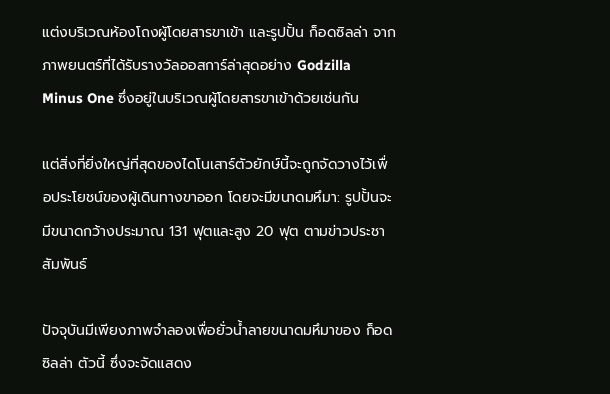แต่งบริเวณห้องโถงผู้โดยสารขาเข้า และรูปปั้น ก็อดซิลล่า จากภาพยนตร์ที่ได้รับรางวัลออสการ์ล่าสุดอย่าง Godzilla Minus One ซึ่งอยู่ในบริเวณผู้โดยสารขาเข้าด้วยเช่นกัน

แต่สิ่งที่ยิ่งใหญ่ที่สุดของไดโนเสาร์ตัวยักษ์นี้จะถูกจัดวางไว้เพื่อประโยชน์ของผู้เดินทางขาออก โดยจะมีขนาดมหึมา: รูปปั้นจะมีขนาดกว้างประมาณ 131 ฟุตและสูง 20 ฟุต ตามข่าวประชาสัมพันธ์

ปัจจุบันมีเพียงภาพจำลองเพื่อยั่วน้ำลายขนาดมหึมาของ ก็อดซิลล่า ตัวนี้ ซึ่งจะจัดแสดง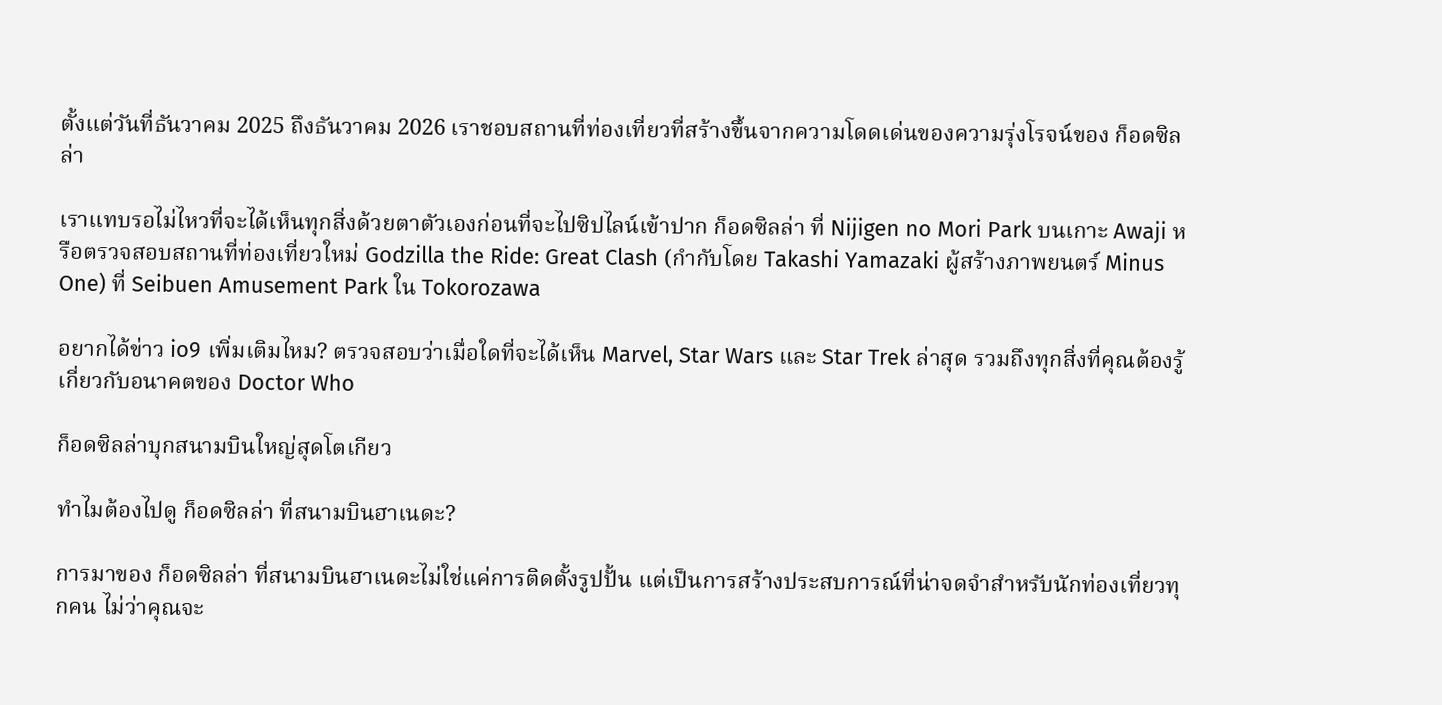ตั้งแต่วันที่ธันวาคม 2025 ถึงธันวาคม 2026 เราชอบสถานที่ท่องเที่ยวที่สร้างขึ้นจากความโดดเด่นของความรุ่งโรจน์ของ ก็อดซิลล่า

เราแทบรอไม่ไหวที่จะได้เห็นทุกสิ่งด้วยตาตัวเองก่อนที่จะไปซิปไลน์เข้าปาก ก็อดซิลล่า ที่ Nijigen no Mori Park บนเกาะ Awaji หรือตรวจสอบสถานที่ท่องเที่ยวใหม่ Godzilla the Ride: Great Clash (กำกับโดย Takashi Yamazaki ผู้สร้างภาพยนตร์ Minus One) ที่ Seibuen Amusement Park ใน Tokorozawa

อยากได้ข่าว io9 เพิ่มเติมไหม? ตรวจสอบว่าเมื่อใดที่จะได้เห็น Marvel, Star Wars และ Star Trek ล่าสุด รวมถึงทุกสิ่งที่คุณต้องรู้เกี่ยวกับอนาคตของ Doctor Who

ก็อดซิลล่าบุกสนามบินใหญ่สุดโตเกียว

ทำไมต้องไปดู ก็อดซิลล่า ที่สนามบินฮาเนดะ?

การมาของ ก็อดซิลล่า ที่สนามบินฮาเนดะไม่ใช่แค่การติดตั้งรูปปั้น แต่เป็นการสร้างประสบการณ์ที่น่าจดจำสำหรับนักท่องเที่ยวทุกคน ไม่ว่าคุณจะ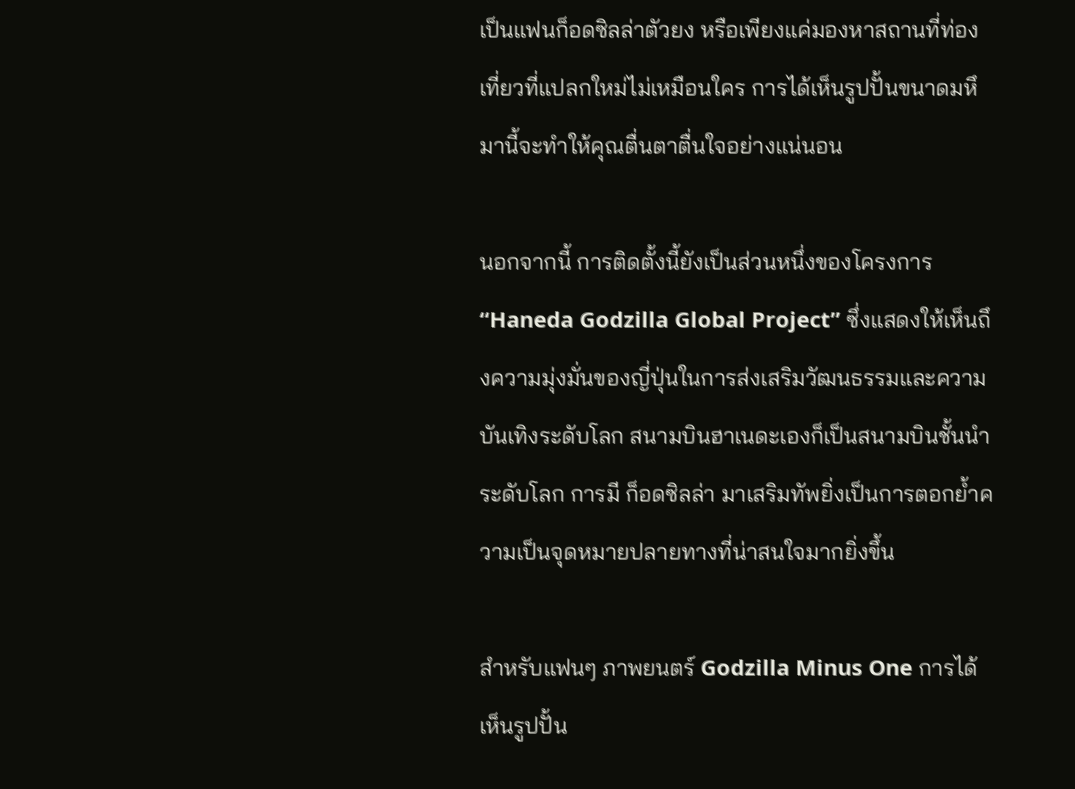เป็นแฟนก็อดซิลล่าตัวยง หรือเพียงแค่มองหาสถานที่ท่องเที่ยวที่แปลกใหม่ไม่เหมือนใคร การได้เห็นรูปปั้นขนาดมหึมานี้จะทำให้คุณตื่นตาตื่นใจอย่างแน่นอน

นอกจากนี้ การติดตั้งนี้ยังเป็นส่วนหนึ่งของโครงการ “Haneda Godzilla Global Project” ซึ่งแสดงให้เห็นถึงความมุ่งมั่นของญี่ปุ่นในการส่งเสริมวัฒนธรรมและความบันเทิงระดับโลก สนามบินฮาเนดะเองก็เป็นสนามบินชั้นนำระดับโลก การมี ก็อดซิลล่า มาเสริมทัพยิ่งเป็นการตอกย้ำความเป็นจุดหมายปลายทางที่น่าสนใจมากยิ่งขึ้น

สำหรับแฟนๆ ภาพยนตร์ Godzilla Minus One การได้เห็นรูปปั้น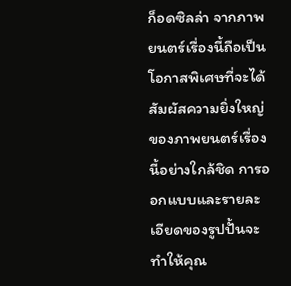ก็อดซิลล่า จากภาพยนตร์เรื่องนี้ถือเป็นโอกาสพิเศษที่จะได้สัมผัสความยิ่งใหญ่ของภาพยนตร์เรื่องนี้อย่างใกล้ชิด การออกแบบและรายละเอียดของรูปปั้นจะทำให้คุณ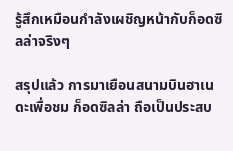รู้สึกเหมือนกำลังเผชิญหน้ากับก็อดซิลล่าจริงๆ

สรุปแล้ว การมาเยือนสนามบินฮาเนดะเพื่อชม ก็อดซิลล่า ถือเป็นประสบ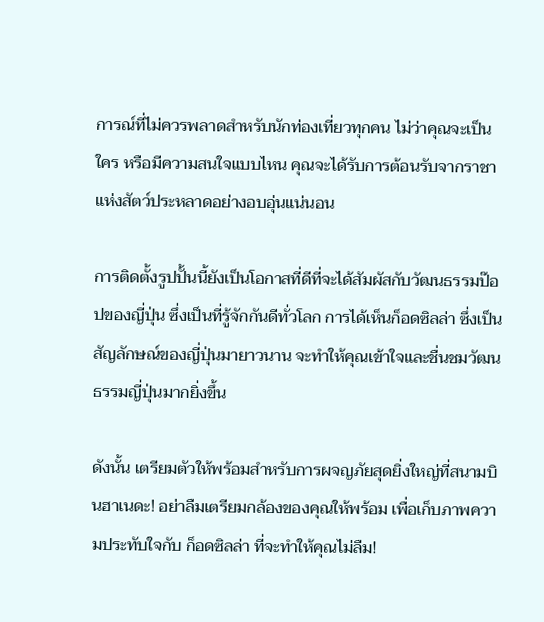การณ์ที่ไม่ควรพลาดสำหรับนักท่องเที่ยวทุกคน ไม่ว่าคุณจะเป็นใคร หรือมีความสนใจแบบไหน คุณจะได้รับการต้อนรับจากราชาแห่งสัตว์ประหลาดอย่างอบอุ่นแน่นอน

การติดตั้งรูปปั้นนี้ยังเป็นโอกาสที่ดีที่จะได้สัมผัสกับวัฒนธรรมป๊อปของญี่ปุ่น ซึ่งเป็นที่รู้จักกันดีทั่วโลก การได้เห็นก็อดซิลล่า ซึ่งเป็นสัญลักษณ์ของญี่ปุ่นมายาวนาน จะทำให้คุณเข้าใจและชื่นชมวัฒนธรรมญี่ปุ่นมากยิ่งขึ้น

ดังนั้น เตรียมตัวให้พร้อมสำหรับการผจญภัยสุดยิ่งใหญ่ที่สนามบินฮาเนดะ! อย่าลืมเตรียมกล้องของคุณให้พร้อม เพื่อเก็บภาพความประทับใจกับ ก็อดซิลล่า ที่จะทำให้คุณไม่ลืม!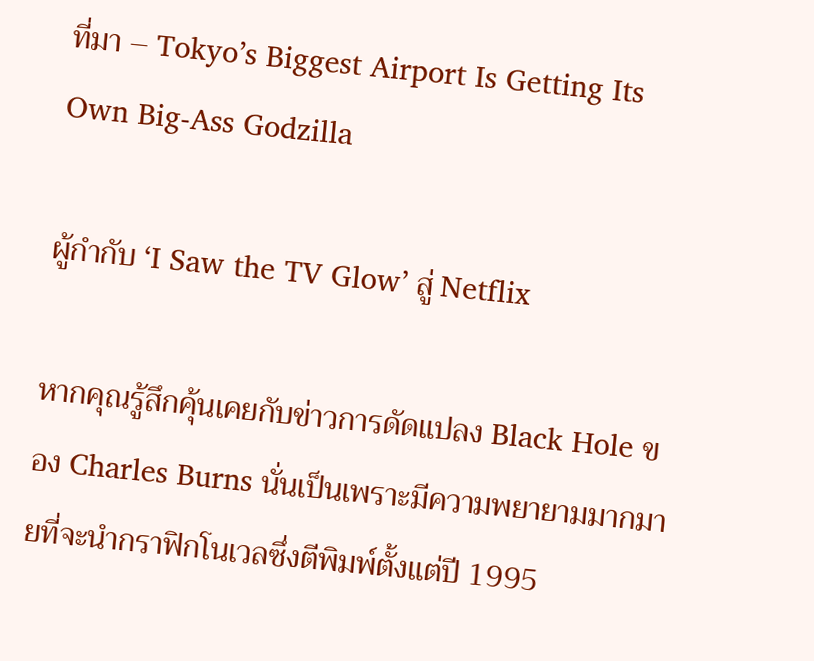ที่มา – Tokyo’s Biggest Airport Is Getting Its Own Big-Ass Godzilla

ผู้กำกับ ‘I Saw the TV Glow’ สู่ Netflix

หากคุณรู้สึกคุ้นเคยกับข่าวการดัดแปลง Black Hole ของ Charles Burns นั่นเป็นเพราะมีความพยายามมากมายที่จะนำกราฟิกโนเวลซึ่งตีพิมพ์ตั้งแต่ปี 1995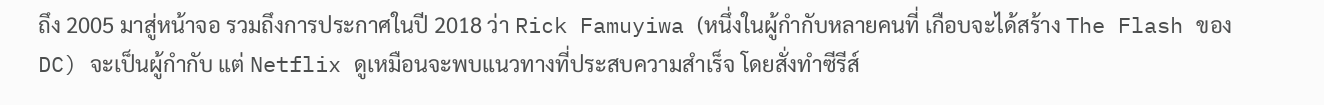ถึง 2005 มาสู่หน้าจอ รวมถึงการประกาศในปี 2018 ว่า Rick Famuyiwa (หนึ่งในผู้กำกับหลายคนที่ เกือบจะได้สร้าง The Flash ของ DC) จะเป็นผู้กำกับ แต่ Netflix ดูเหมือนจะพบแนวทางที่ประสบความสำเร็จ โดยสั่งทำซีรีส์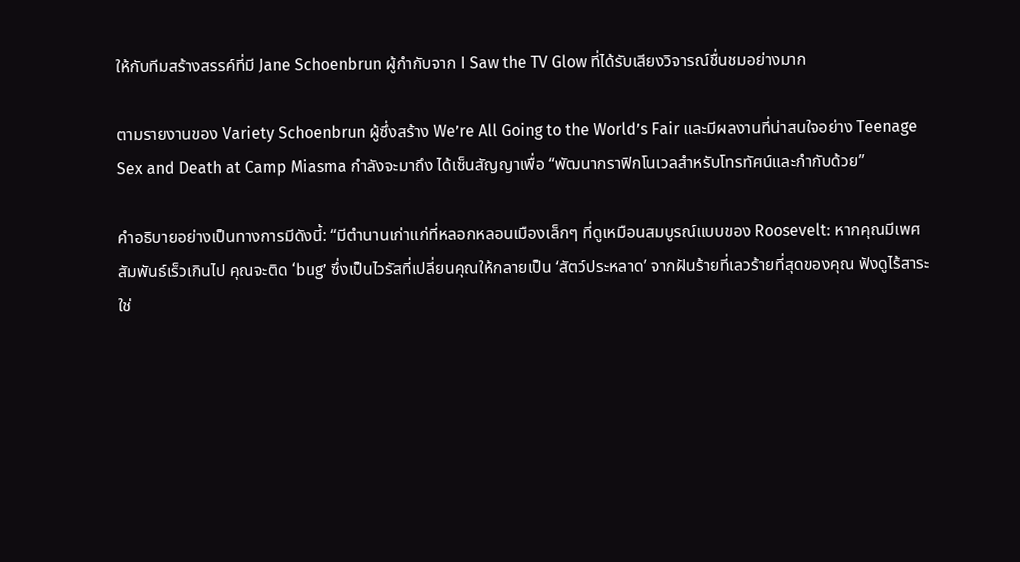ให้กับทีมสร้างสรรค์ที่มี Jane Schoenbrun ผู้กำกับจาก I Saw the TV Glow ที่ได้รับเสียงวิจารณ์ชื่นชมอย่างมาก

ตามรายงานของ Variety Schoenbrun ผู้ซึ่งสร้าง We’re All Going to the World’s Fair และมีผลงานที่น่าสนใจอย่าง Teenage Sex and Death at Camp Miasma กำลังจะมาถึง ได้เซ็นสัญญาเพื่อ “พัฒนากราฟิกโนเวลสำหรับโทรทัศน์และกำกับด้วย”

คำอธิบายอย่างเป็นทางการมีดังนี้: “มีตำนานเก่าแก่ที่หลอกหลอนเมืองเล็กๆ ที่ดูเหมือนสมบูรณ์แบบของ Roosevelt: หากคุณมีเพศสัมพันธ์เร็วเกินไป คุณจะติด ‘bug’ ซึ่งเป็นไวรัสที่เปลี่ยนคุณให้กลายเป็น ‘สัตว์ประหลาด’ จากฝันร้ายที่เลวร้ายที่สุดของคุณ ฟังดูไร้สาระใช่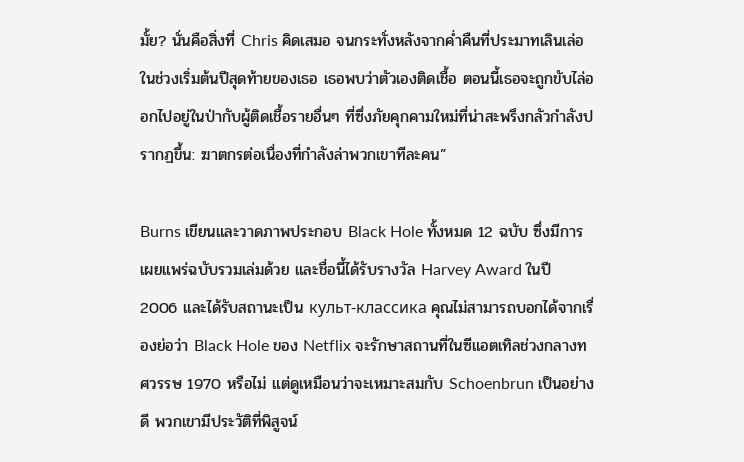มั้ย? นั่นคือสิ่งที่ Chris คิดเสมอ จนกระทั่งหลังจากค่ำคืนที่ประมาทเลินเล่อในช่วงเริ่มต้นปีสุดท้ายของเธอ เธอพบว่าตัวเองติดเชื้อ ตอนนี้เธอจะถูกขับไล่ออกไปอยู่ในป่ากับผู้ติดเชื้อรายอื่นๆ ที่ซึ่งภัยคุกคามใหม่ที่น่าสะพรึงกลัวกำลังปรากฏขึ้น: ฆาตกรต่อเนื่องที่กำลังล่าพวกเขาทีละคน”

Burns เขียนและวาดภาพประกอบ Black Hole ทั้งหมด 12 ฉบับ ซึ่งมีการเผยแพร่ฉบับรวมเล่มด้วย และชื่อนี้ได้รับรางวัล Harvey Award ในปี 2006 และได้รับสถานะเป็น культ-классика คุณไม่สามารถบอกได้จากเรื่องย่อว่า Black Hole ของ Netflix จะรักษาสถานที่ในซีแอตเทิลช่วงกลางทศวรรษ 1970 หรือไม่ แต่ดูเหมือนว่าจะเหมาะสมกับ Schoenbrun เป็นอย่างดี พวกเขามีประวัติที่พิสูจน์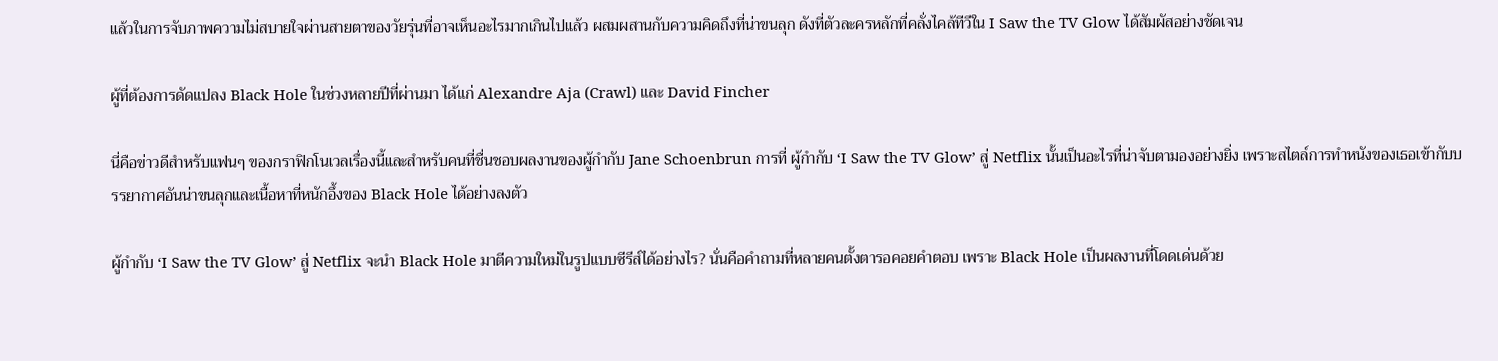แล้วในการจับภาพความไม่สบายใจผ่านสายตาของวัยรุ่นที่อาจเห็นอะไรมากเกินไปแล้ว ผสมผสานกับความคิดถึงที่น่าขนลุก ดังที่ตัวละครหลักที่คลั่งไคล้ทีวีใน I Saw the TV Glow ได้สัมผัสอย่างชัดเจน

ผู้ที่ต้องการดัดแปลง Black Hole ในช่วงหลายปีที่ผ่านมา ได้แก่ Alexandre Aja (Crawl) และ David Fincher

นี่คือข่าวดีสำหรับแฟนๆ ของกราฟิกโนเวลเรื่องนี้และสำหรับคนที่ชื่นชอบผลงานของผู้กำกับ Jane Schoenbrun การที่ ผู้กำกับ ‘I Saw the TV Glow’ สู่ Netflix นั้นเป็นอะไรที่น่าจับตามองอย่างยิ่ง เพราะสไตล์การทำหนังของเธอเข้ากับบรรยากาศอันน่าขนลุกและเนื้อหาที่หนักอึ้งของ Black Hole ได้อย่างลงตัว

ผู้กำกับ ‘I Saw the TV Glow’ สู่ Netflix จะนำ Black Hole มาตีความใหม่ในรูปแบบซีรีส์ได้อย่างไร? นั่นคือคำถามที่หลายคนตั้งตารอคอยคำตอบ เพราะ Black Hole เป็นผลงานที่โดดเด่นด้วย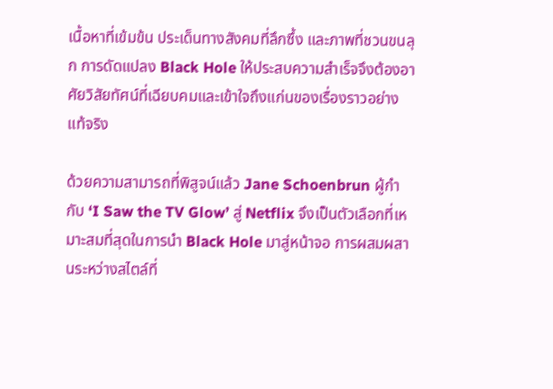เนื้อหาที่เข้มข้น ประเด็นทางสังคมที่ลึกซึ้ง และภาพที่ชวนขนลุก การดัดแปลง Black Hole ให้ประสบความสำเร็จจึงต้องอาศัยวิสัยทัศน์ที่เฉียบคมและเข้าใจถึงแก่นของเรื่องราวอย่างแท้จริง

ด้วยความสามารถที่พิสูจน์แล้ว Jane Schoenbrun ผู้กำกับ ‘I Saw the TV Glow’ สู่ Netflix จึงเป็นตัวเลือกที่เหมาะสมที่สุดในการนำ Black Hole มาสู่หน้าจอ การผสมผสานระหว่างสไตล์ที่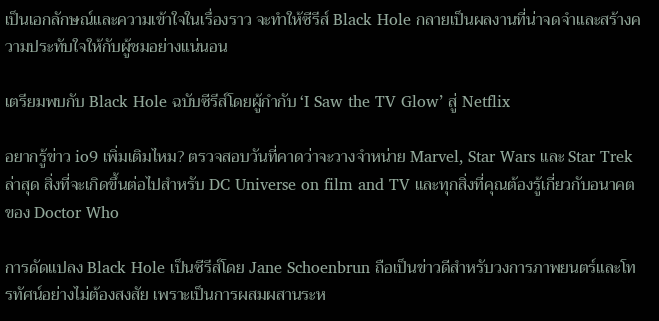เป็นเอกลักษณ์และความเข้าใจในเรื่องราว จะทำให้ซีรีส์ Black Hole กลายเป็นผลงานที่น่าจดจำและสร้างความประทับใจให้กับผู้ชมอย่างแน่นอน

เตรียมพบกับ Black Hole ฉบับซีรีส์โดยผู้กำกับ ‘I Saw the TV Glow’ สู่ Netflix

อยากรู้ข่าว io9 เพิ่มเติมไหม? ตรวจสอบวันที่คาดว่าจะวางจำหน่าย Marvel, Star Wars และ Star Trek ล่าสุด สิ่งที่จะเกิดขึ้นต่อไปสำหรับ DC Universe on film and TV และทุกสิ่งที่คุณต้องรู้เกี่ยวกับอนาคตของ Doctor Who

การดัดแปลง Black Hole เป็นซีรีส์โดย Jane Schoenbrun ถือเป็นข่าวดีสำหรับวงการภาพยนตร์และโทรทัศน์อย่างไม่ต้องสงสัย เพราะเป็นการผสมผสานระห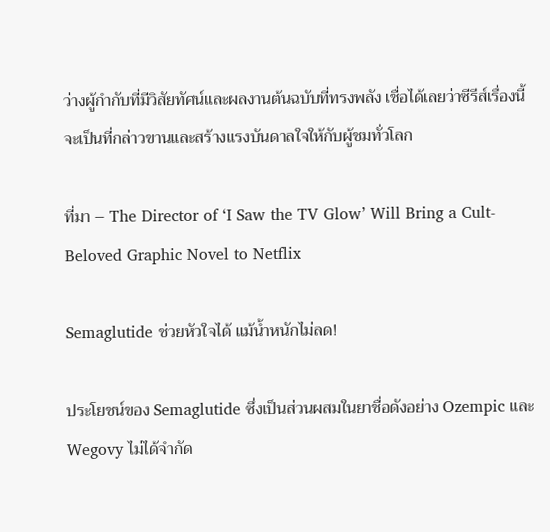ว่างผู้กำกับที่มีวิสัยทัศน์และผลงานต้นฉบับที่ทรงพลัง เชื่อได้เลยว่าซีรีส์เรื่องนี้จะเป็นที่กล่าวขานและสร้างแรงบันดาลใจให้กับผู้ชมทั่วโลก

ที่มา – The Director of ‘I Saw the TV Glow’ Will Bring a Cult-Beloved Graphic Novel to Netflix

Semaglutide ช่วยหัวใจได้ แม้น้ำหนักไม่ลด!

ประโยชน์ของ Semaglutide ซึ่งเป็นส่วนผสมในยาชื่อดังอย่าง Ozempic และ Wegovy ไม่ได้จำกัด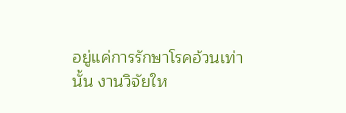อยู่แค่การรักษาโรคอ้วนเท่านั้น งานวิจัยให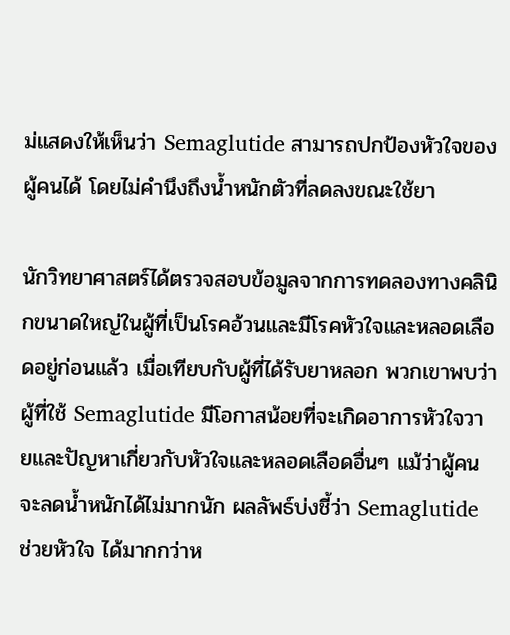ม่แสดงให้เห็นว่า Semaglutide สามารถปกป้องหัวใจของผู้คนได้ โดยไม่คำนึงถึงน้ำหนักตัวที่ลดลงขณะใช้ยา

นักวิทยาศาสตร์ได้ตรวจสอบข้อมูลจากการทดลองทางคลินิกขนาดใหญ่ในผู้ที่เป็นโรคอ้วนและมีโรคหัวใจและหลอดเลือดอยู่ก่อนแล้ว เมื่อเทียบกับผู้ที่ได้รับยาหลอก พวกเขาพบว่าผู้ที่ใช้ Semaglutide มีโอกาสน้อยที่จะเกิดอาการหัวใจวายและปัญหาเกี่ยวกับหัวใจและหลอดเลือดอื่นๆ แม้ว่าผู้คนจะลดน้ำหนักได้ไม่มากนัก ผลลัพธ์บ่งชี้ว่า Semaglutide ช่วยหัวใจ ได้มากกว่าห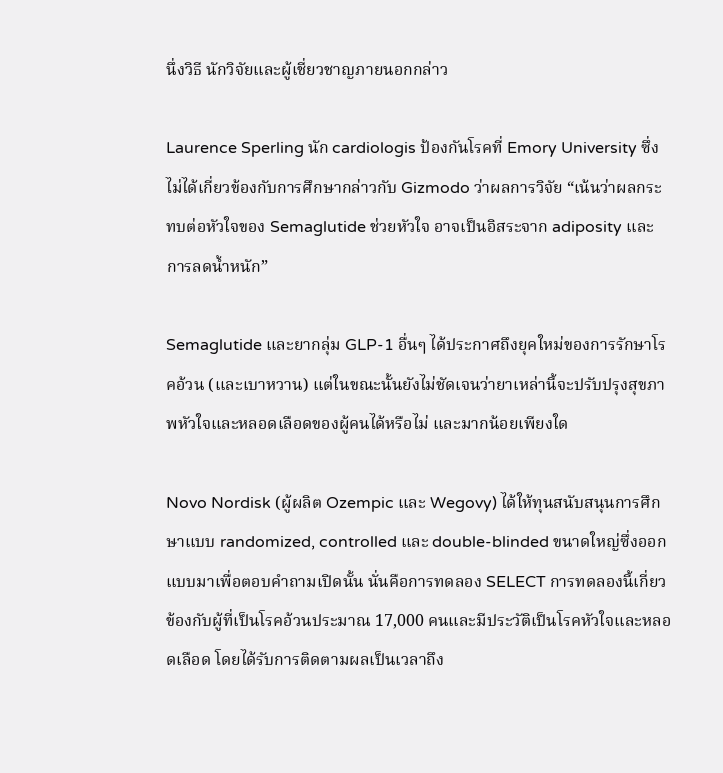นึ่งวิธี นักวิจัยและผู้เชี่ยวชาญภายนอกกล่าว

Laurence Sperling นัก cardiologis ป้องกันโรคที่ Emory University ซึ่งไม่ได้เกี่ยวข้องกับการศึกษากล่าวกับ Gizmodo ว่าผลการวิจัย “เน้นว่าผลกระทบต่อหัวใจของ Semaglutide ช่วยหัวใจ อาจเป็นอิสระจาก adiposity และการลดน้ำหนัก”

Semaglutide และยากลุ่ม GLP-1 อื่นๆ ได้ประกาศถึงยุคใหม่ของการรักษาโรคอ้วน (และเบาหวาน) แต่ในขณะนั้นยังไม่ชัดเจนว่ายาเหล่านี้จะปรับปรุงสุขภาพหัวใจและหลอดเลือดของผู้คนได้หรือไม่ และมากน้อยเพียงใด

Novo Nordisk (ผู้ผลิต Ozempic และ Wegovy) ได้ให้ทุนสนับสนุนการศึกษาแบบ randomized, controlled และ double-blinded ขนาดใหญ่ซึ่งออกแบบมาเพื่อตอบคำถามเปิดนั้น นั่นคือการทดลอง SELECT การทดลองนี้เกี่ยวข้องกับผู้ที่เป็นโรคอ้วนประมาณ 17,000 คนและมีประวัติเป็นโรคหัวใจและหลอดเลือด โดยได้รับการติดตามผลเป็นเวลาถึง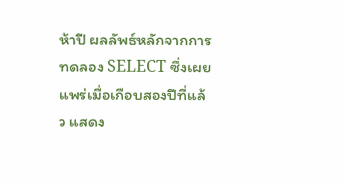ห้าปี ผลลัพธ์หลักจากการทดลอง SELECT ซึ่งเผยแพร่เมื่อเกือบสองปีที่แล้ว แสดง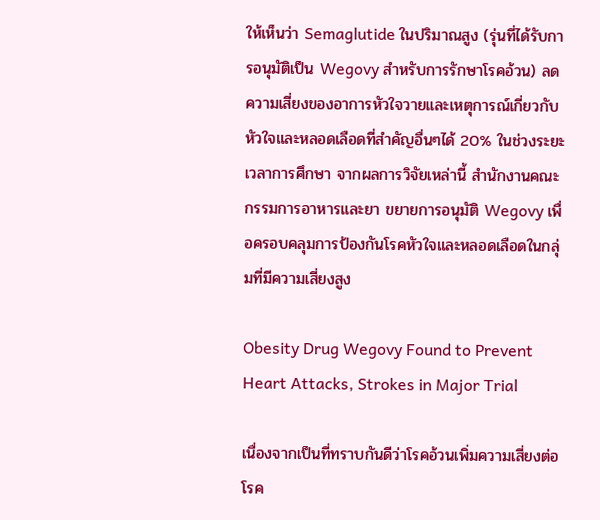ให้เห็นว่า Semaglutide ในปริมาณสูง (รุ่นที่ได้รับการอนุมัติเป็น Wegovy สำหรับการรักษาโรคอ้วน) ลดความเสี่ยงของอาการหัวใจวายและเหตุการณ์เกี่ยวกับหัวใจและหลอดเลือดที่สำคัญอื่นๆได้ 20% ในช่วงระยะเวลาการศึกษา จากผลการวิจัยเหล่านี้ สำนักงานคณะกรรมการอาหารและยา ขยายการอนุมัติ Wegovy เพื่อครอบคลุมการป้องกันโรคหัวใจและหลอดเลือดในกลุ่มที่มีความเสี่ยงสูง

Obesity Drug Wegovy Found to Prevent Heart Attacks, Strokes in Major Trial

เนื่องจากเป็นที่ทราบกันดีว่าโรคอ้วนเพิ่มความเสี่ยงต่อโรค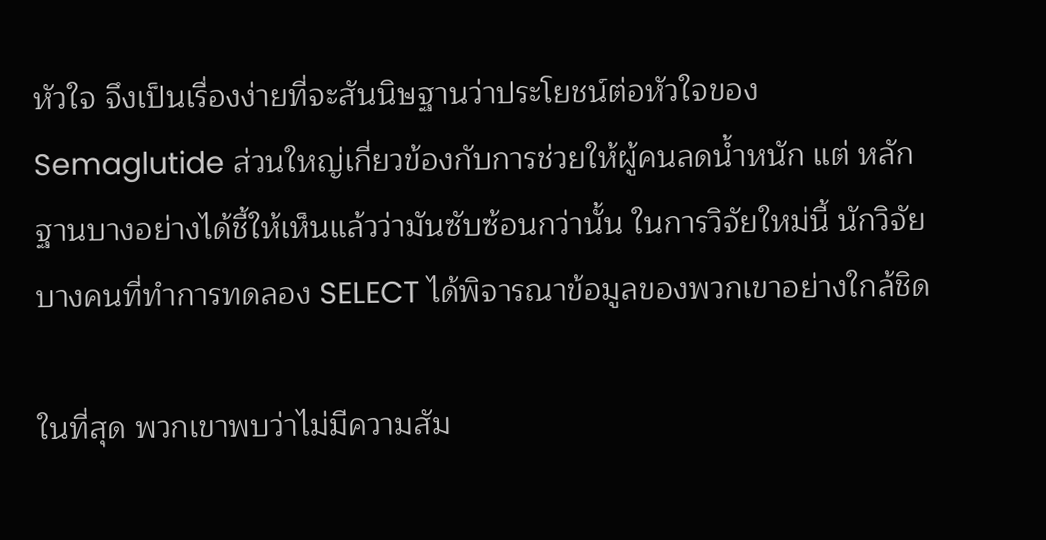หัวใจ จึงเป็นเรื่องง่ายที่จะสันนิษฐานว่าประโยชน์ต่อหัวใจของ Semaglutide ส่วนใหญ่เกี่ยวข้องกับการช่วยให้ผู้คนลดน้ำหนัก แต่ หลักฐานบางอย่างได้ชี้ให้เห็นแล้วว่ามันซับซ้อนกว่านั้น ในการวิจัยใหม่นี้ นักวิจัยบางคนที่ทำการทดลอง SELECT ได้พิจารณาข้อมูลของพวกเขาอย่างใกล้ชิด

ในที่สุด พวกเขาพบว่าไม่มีความสัม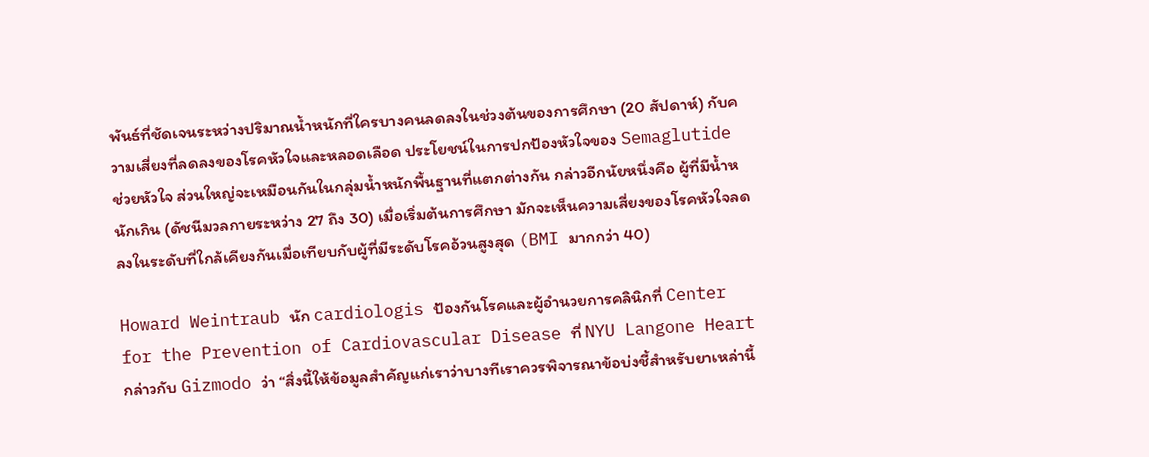พันธ์ที่ชัดเจนระหว่างปริมาณน้ำหนักที่ใครบางคนลดลงในช่วงต้นของการศึกษา (20 สัปดาห์) กับความเสี่ยงที่ลดลงของโรคหัวใจและหลอดเลือด ประโยชน์ในการปกป้องหัวใจของ Semaglutide ช่วยหัวใจ ส่วนใหญ่จะเหมือนกันในกลุ่มน้ำหนักพื้นฐานที่แตกต่างกัน กล่าวอีกนัยหนึ่งคือ ผู้ที่มีน้ำหนักเกิน (ดัชนีมวลกายระหว่าง 27 ถึง 30) เมื่อเริ่มต้นการศึกษา มักจะเห็นความเสี่ยงของโรคหัวใจลดลงในระดับที่ใกล้เคียงกันเมื่อเทียบกับผู้ที่มีระดับโรคอ้วนสูงสุด (BMI มากกว่า 40)

Howard Weintraub นัก cardiologis ป้องกันโรคและผู้อำนวยการคลินิกที่ Center for the Prevention of Cardiovascular Disease ที่ NYU Langone Heart กล่าวกับ Gizmodo ว่า “สิ่งนี้ให้ข้อมูลสำคัญแก่เราว่าบางทีเราควรพิจารณาข้อบ่งชี้สำหรับยาเหล่านี้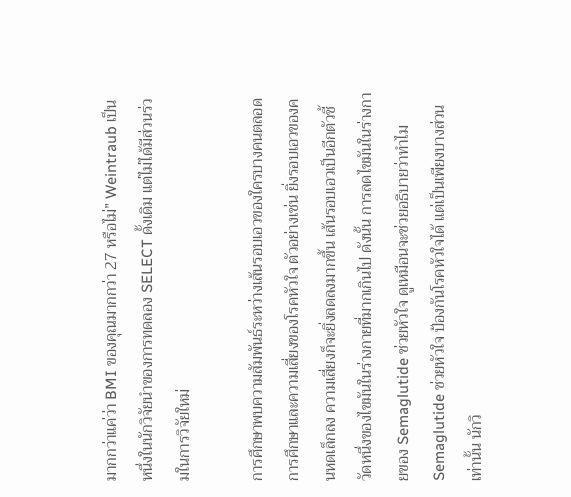มากกว่าแค่ว่า BMI ของคุณมากกว่า 27 หรือไม่” Weintraub เป็นหนึ่งในนักวิจัยนำของการทดลอง SELECT ดั้งเดิม แต่ไม่ได้มีส่วนร่วมในการวิจัยใหม่

การศึกษาพบความสัมพันธ์ระหว่างเส้นรอบเอวของใครบางคนตลอดการศึกษาและความเสี่ยงของโรคหัวใจ ตัวอย่างเช่น ยิ่งรอบเอวของคนหดเล็กลง ความเสี่ยงก็จะยิ่งลดลงมากขึ้น เส้นรอบเอวเป็นอีกตัวชี้วัดหนึ่งของไขมันในร่างกายที่มากเกินไป ดังนั้น การลดไขมันในร่างกายของ Semaglutide ช่วยหัวใจ ดูเหมือนจะช่วยอธิบายว่าทำไม Semaglutide ช่วยหัวใจ ป้องกันโรคหัวใจได้ แต่เป็นเพียงบางส่วนเท่านั้น นักวิ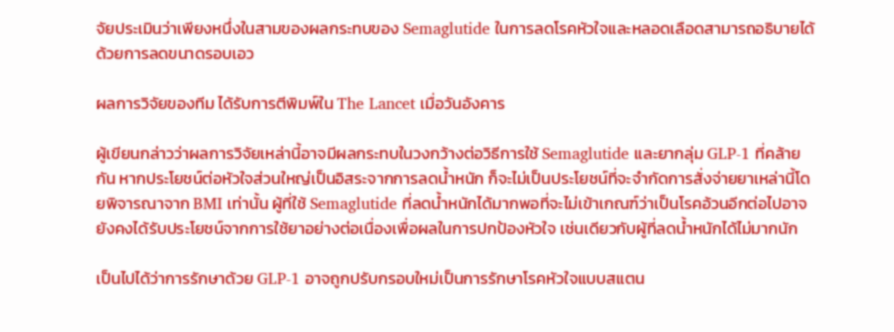จัยประเมินว่าเพียงหนึ่งในสามของผลกระทบของ Semaglutide ในการลดโรคหัวใจและหลอดเลือดสามารถอธิบายได้ด้วยการลดขนาดรอบเอว

ผลการวิจัยของทีม ได้รับการตีพิมพ์ใน The Lancet เมื่อวันอังคาร

ผู้เขียนกล่าวว่าผลการวิจัยเหล่านี้อาจมีผลกระทบในวงกว้างต่อวิธีการใช้ Semaglutide และยากลุ่ม GLP-1 ที่คล้ายกัน หากประโยชน์ต่อหัวใจส่วนใหญ่เป็นอิสระจากการลดน้ำหนัก ก็จะไม่เป็นประโยชน์ที่จะจำกัดการสั่งจ่ายยาเหล่านี้โดยพิจารณาจาก BMI เท่านั้น ผู้ที่ใช้ Semaglutide ที่ลดน้ำหนักได้มากพอที่จะไม่เข้าเกณฑ์ว่าเป็นโรคอ้วนอีกต่อไปอาจยังคงได้รับประโยชน์จากการใช้ยาอย่างต่อเนื่องเพื่อผลในการปกป้องหัวใจ เช่นเดียวกับผู้ที่ลดน้ำหนักได้ไม่มากนัก

เป็นไปได้ว่าการรักษาด้วย GLP-1 อาจถูกปรับกรอบใหม่เป็นการรักษาโรคหัวใจแบบสแตน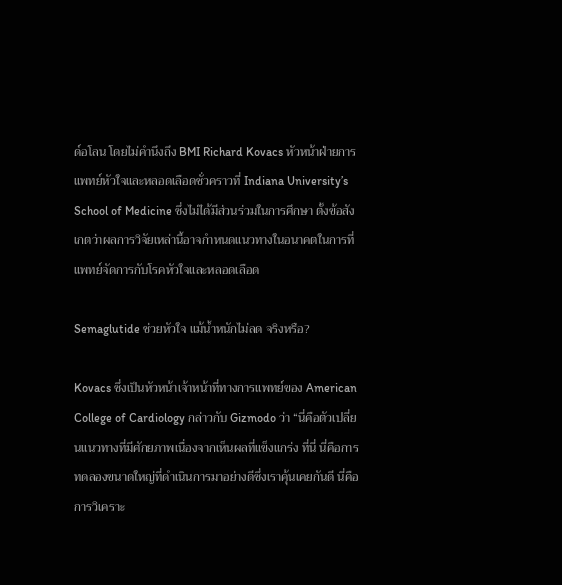ด์อโลน โดยไม่คำนึงถึง BMI Richard Kovacs หัวหน้าฝ่ายการแพทย์หัวใจและหลอดเลือดชั่วคราวที่ Indiana University’s School of Medicine ซึ่งไม่ได้มีส่วนร่วมในการศึกษา ตั้งข้อสังเกตว่าผลการวิจัยเหล่านี้อาจกำหนดแนวทางในอนาคตในการที่แพทย์จัดการกับโรคหัวใจและหลอดเลือด

Semaglutide ช่วยหัวใจ แม้น้ำหนักไม่ลด จริงหรือ?

Kovacs ซึ่งเป็นหัวหน้าเจ้าหน้าที่ทางการแพทย์ของ American College of Cardiology กล่าวกับ Gizmodo ว่า “นี่คือตัวเปลี่ยนแนวทางที่มีศักยภาพเนื่องจากเห็นผลที่แข็งแกร่ง ที่นี่ นี่คือการทดลองขนาดใหญ่ที่ดำเนินการมาอย่างดีซึ่งเราคุ้นเคยกันดี นี่คือการวิเคราะ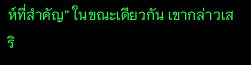ห์ที่สำคัญ” ในขณะเดียวกัน เขากล่าวเสริ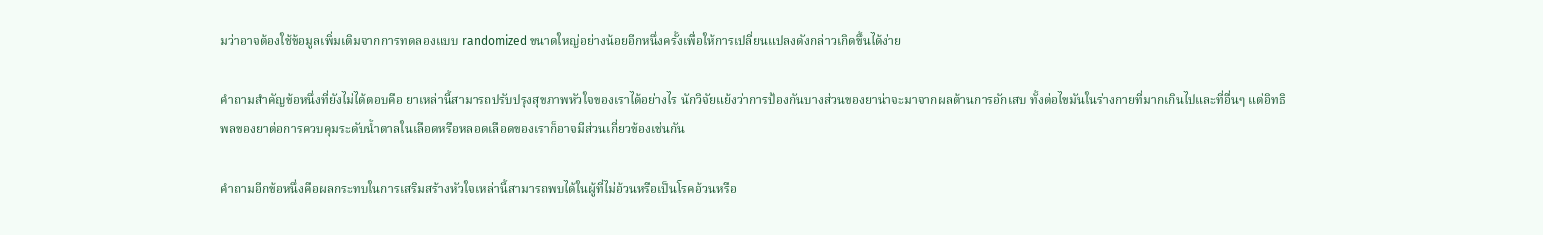มว่าอาจต้องใช้ข้อมูลเพิ่มเติมจากการทดลองแบบ randomized ขนาดใหญ่อย่างน้อยอีกหนึ่งครั้งเพื่อให้การเปลี่ยนแปลงดังกล่าวเกิดขึ้นได้ง่าย

คำถามสำคัญข้อหนึ่งที่ยังไม่ได้ตอบคือ ยาเหล่านี้สามารถปรับปรุงสุขภาพหัวใจของเราได้อย่างไร นักวิจัยแย้งว่าการป้องกันบางส่วนของยาน่าจะมาจากผลต้านการอักเสบ ทั้งต่อไขมันในร่างกายที่มากเกินไปและที่อื่นๆ แต่อิทธิพลของยาต่อการควบคุมระดับน้ำตาลในเลือดหรือหลอดเลือดของเราก็อาจมีส่วนเกี่ยวข้องเช่นกัน

คำถามอีกข้อหนึ่งคือผลกระทบในการเสริมสร้างหัวใจเหล่านี้สามารถพบได้ในผู้ที่ไม่อ้วนหรือเป็นโรคอ้วนหรือ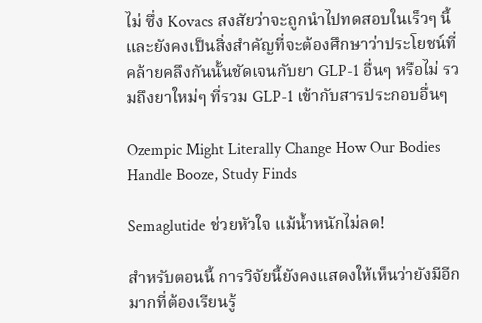ไม่ ซึ่ง Kovacs สงสัยว่าจะถูกนำไปทดสอบในเร็วๆ นี้ และยังคงเป็นสิ่งสำคัญที่จะต้องศึกษาว่าประโยชน์ที่คล้ายคลึงกันนั้นชัดเจนกับยา GLP-1 อื่นๆ หรือไม่ รวมถึงยาใหม่ๆ ที่รวม GLP-1 เข้ากับสารประกอบอื่นๆ

Ozempic Might Literally Change How Our Bodies Handle Booze, Study Finds

Semaglutide ช่วยหัวใจ แม้น้ำหนักไม่ลด!

สำหรับตอนนี้ การวิจัยนี้ยังคงแสดงให้เห็นว่ายังมีอีกมากที่ต้องเรียนรู้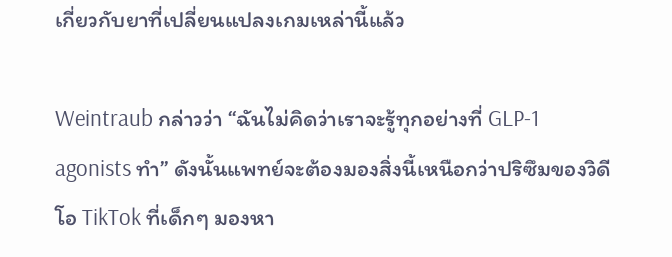เกี่ยวกับยาที่เปลี่ยนแปลงเกมเหล่านี้แล้ว

Weintraub กล่าวว่า “ฉันไม่คิดว่าเราจะรู้ทุกอย่างที่ GLP-1 agonists ทำ” ดังนั้นแพทย์จะต้องมองสิ่งนี้เหนือกว่าปริซึมของวิดีโอ TikTok ที่เด็กๆ มองหา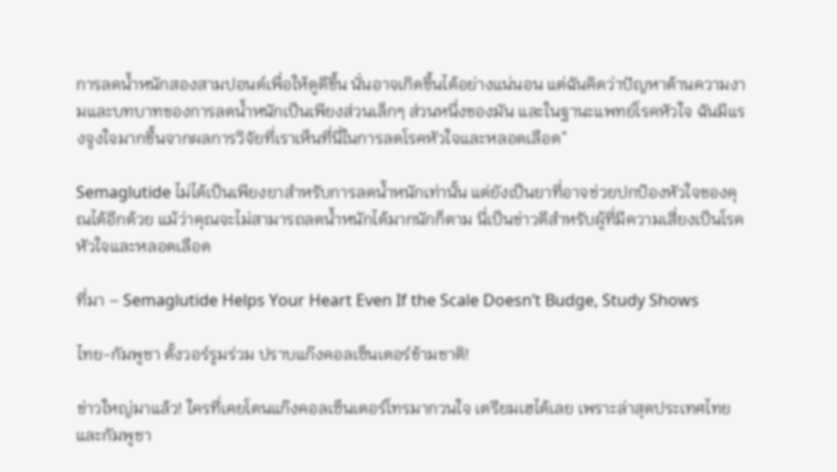การลดน้ำหนักสองสามปอนด์เพื่อให้ดูดีขึ้น นั่นอาจเกิดขึ้นได้อย่างแน่นอน แต่ฉันคิดว่าปัญหาด้านความงามและบทบาทของการลดน้ำหนักเป็นเพียงส่วนเล็กๆ ส่วนหนึ่งของมัน และในฐานะแพทย์โรคหัวใจ ฉันมีแรงจูงใจมากขึ้นจากผลการวิจัยที่เราเห็นที่นี่ในการลดโรคหัวใจและหลอดเลือด”

Semaglutide ไม่ได้เป็นเพียงยาสำหรับการลดน้ำหนักเท่านั้น แต่ยังเป็นยาที่อาจช่วยปกป้องหัวใจของคุณได้อีกด้วย แม้ว่าคุณจะไม่สามารถลดน้ำหนักได้มากนักก็ตาม นี่เป็นข่าวดีสำหรับผู้ที่มีความเสี่ยงเป็นโรคหัวใจและหลอดเลือด

ที่มา – Semaglutide Helps Your Heart Even If the Scale Doesn’t Budge, Study Shows

ไทย-กัมพูชา ตั้งวอร์รูมร่วม ปราบแก๊งคอลเซ็นเตอร์ข้ามชาติ!

ข่าวใหญ่มาแล้ว! ใครที่เคยโดนแก๊งคอลเซ็นเตอร์โทรมากวนใจ เตรียมเฮได้เลย เพราะล่าสุดประเทศไทยและกัมพูชา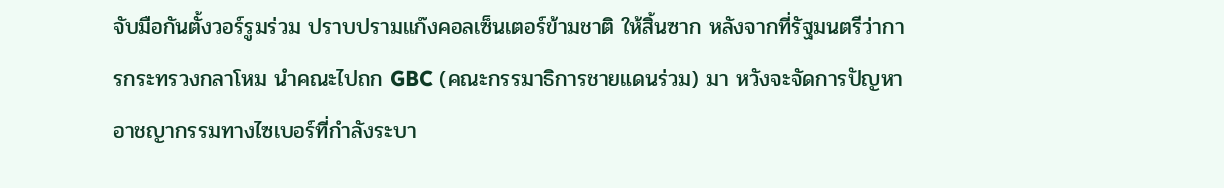จับมือกันตั้งวอร์รูมร่วม ปราบปรามแก๊งคอลเซ็นเตอร์ข้ามชาติ ให้สิ้นซาก หลังจากที่รัฐมนตรีว่าการกระทรวงกลาโหม นำคณะไปถก GBC (คณะกรรมาธิการชายแดนร่วม) มา หวังจะจัดการปัญหาอาชญากรรมทางไซเบอร์ที่กำลังระบา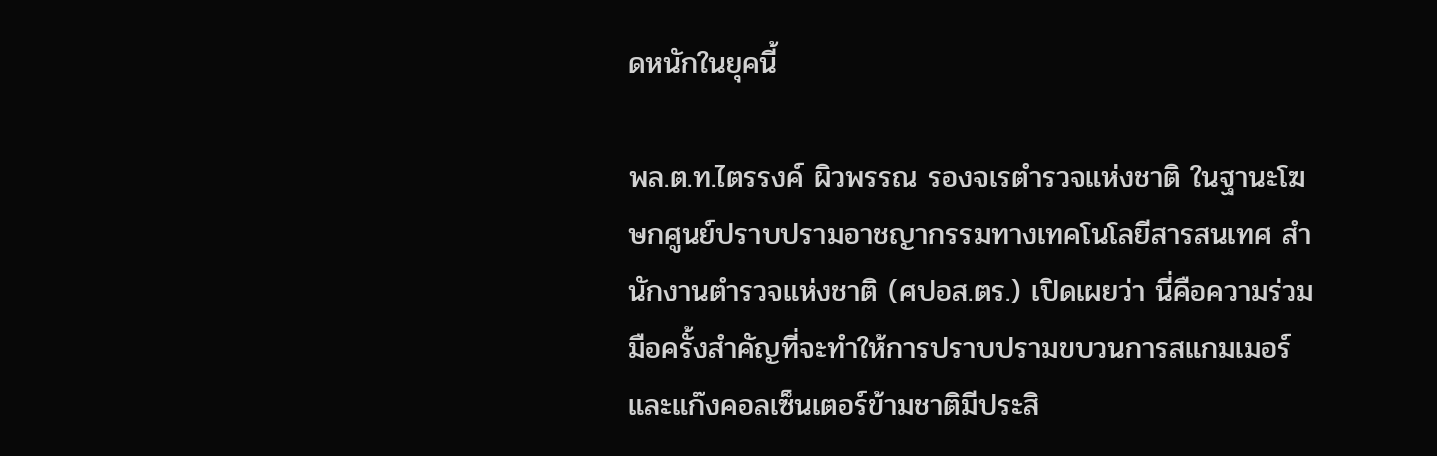ดหนักในยุคนี้

พล.ต.ท.ไตรรงค์ ผิวพรรณ รองจเรตำรวจแห่งชาติ ในฐานะโฆษกศูนย์ปราบปรามอาชญากรรมทางเทคโนโลยีสารสนเทศ สำนักงานตำรวจแห่งชาติ (ศปอส.ตร.) เปิดเผยว่า นี่คือความร่วมมือครั้งสำคัญที่จะทำให้การปราบปรามขบวนการสแกมเมอร์และแก๊งคอลเซ็นเตอร์ข้ามชาติมีประสิ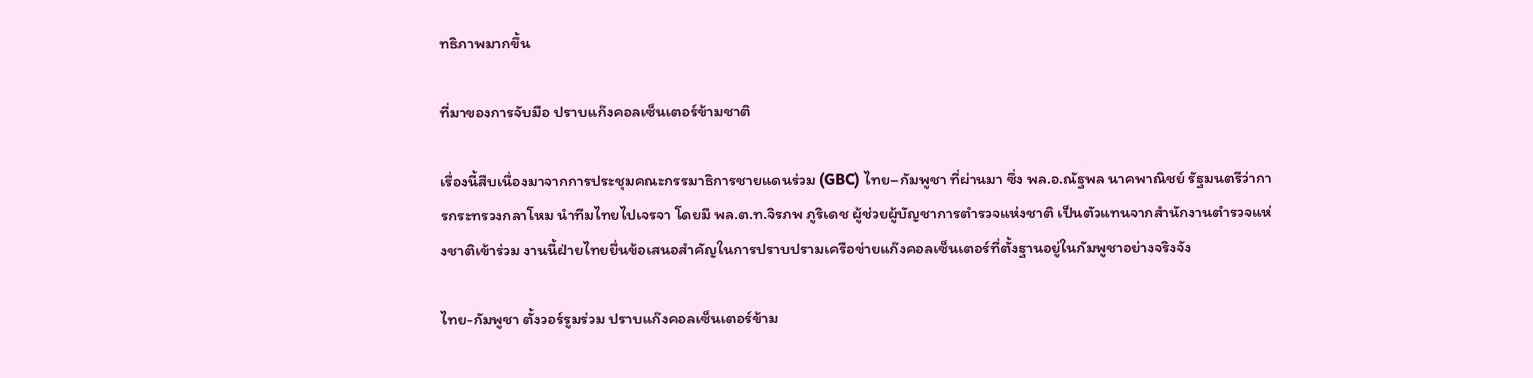ทธิภาพมากขึ้น

ที่มาของการจับมือ ปราบแก๊งคอลเซ็นเตอร์ข้ามชาติ

เรื่องนี้สืบเนื่องมาจากการประชุมคณะกรรมาธิการชายแดนร่วม (GBC) ไทย–กัมพูชา ที่ผ่านมา ซึ่ง พล.อ.ณัฐพล นาคพาณิชย์ รัฐมนตรีว่าการกระทรวงกลาโหม นำทีมไทยไปเจรจา โดยมี พล.ต.ท.จิรภพ ภูริเดช ผู้ช่วยผู้บัญชาการตำรวจแห่งชาติ เป็นตัวแทนจากสำนักงานตำรวจแห่งชาติเข้าร่วม งานนี้ฝ่ายไทยยื่นข้อเสนอสำคัญในการปราบปรามเครือข่ายแก๊งคอลเซ็นเตอร์ที่ตั้งฐานอยู่ในกัมพูชาอย่างจริงจัง

ไทย-กัมพูชา ตั้งวอร์รูมร่วม ปราบแก๊งคอลเซ็นเตอร์ข้าม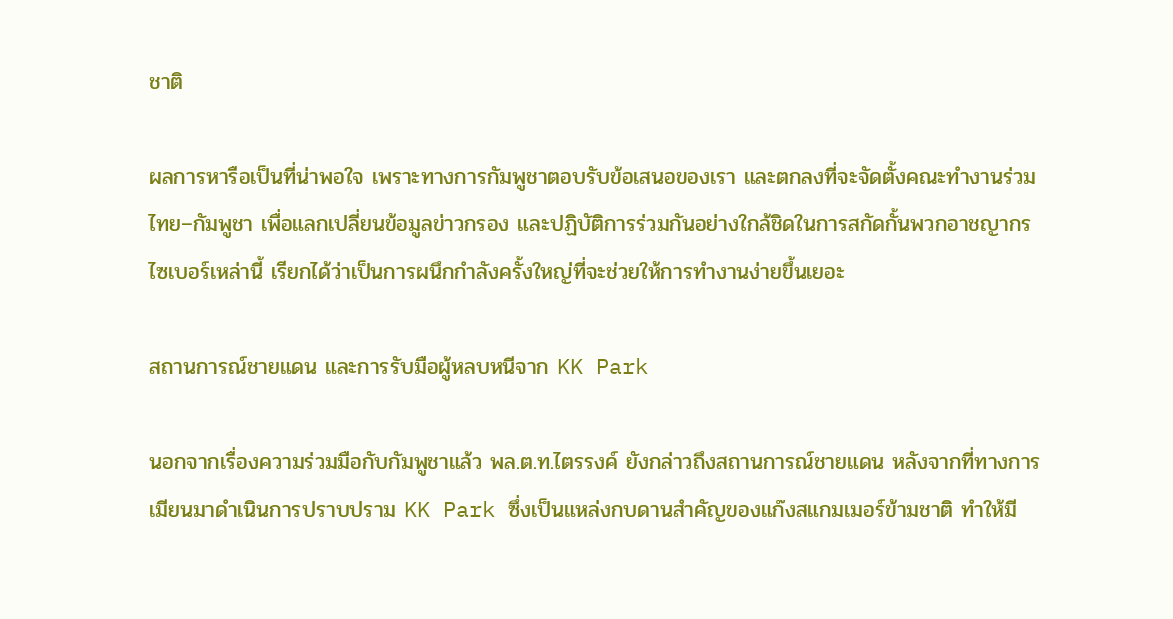ชาติ

ผลการหารือเป็นที่น่าพอใจ เพราะทางการกัมพูชาตอบรับข้อเสนอของเรา และตกลงที่จะจัดตั้งคณะทำงานร่วมไทย–กัมพูชา เพื่อแลกเปลี่ยนข้อมูลข่าวกรอง และปฏิบัติการร่วมกันอย่างใกล้ชิดในการสกัดกั้นพวกอาชญากรไซเบอร์เหล่านี้ เรียกได้ว่าเป็นการผนึกกำลังครั้งใหญ่ที่จะช่วยให้การทำงานง่ายขึ้นเยอะ

สถานการณ์ชายแดน และการรับมือผู้หลบหนีจาก KK Park

นอกจากเรื่องความร่วมมือกับกัมพูชาแล้ว พล.ต.ท.ไตรรงค์ ยังกล่าวถึงสถานการณ์ชายแดน หลังจากที่ทางการเมียนมาดำเนินการปราบปราม KK Park ซึ่งเป็นแหล่งกบดานสำคัญของแก๊งสแกมเมอร์ข้ามชาติ ทำให้มี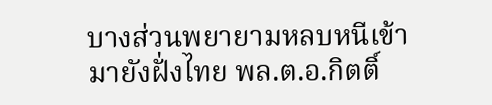บางส่วนพยายามหลบหนีเข้ามายังฝั่งไทย พล.ต.อ.กิตติ์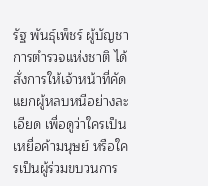รัฐ พันธุ์เพ็ชร์ ผู้บัญชาการตำรวจแห่งชาติ ได้สั่งการให้เจ้าหน้าที่คัดแยกผู้หลบหนีอย่างละเอียด เพื่อดูว่าใครเป็นเหยื่อค้ามนุษย์ หรือใครเป็นผู้ร่วมขบวนการ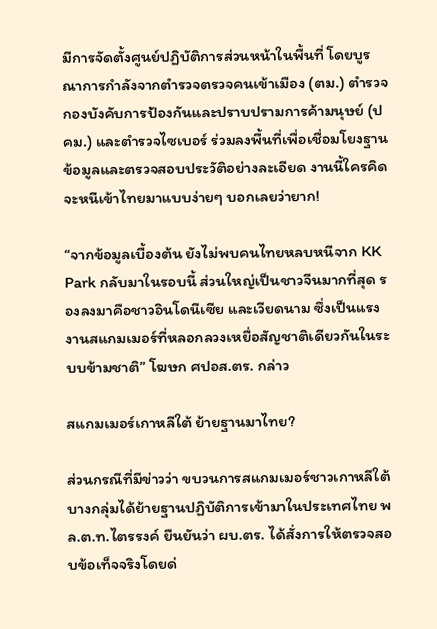มีการจัดตั้งศูนย์ปฏิบัติการส่วนหน้าในพื้นที่ โดยบูรณาการกำลังจากตำรวจตรวจคนเข้าเมือง (ตม.) ตำรวจกองบังคับการป้องกันและปราบปรามการค้ามนุษย์ (ปคม.) และตำรวจไซเบอร์ ร่วมลงพื้นที่เพื่อเชื่อมโยงฐานข้อมูลและตรวจสอบประวัติอย่างละเอียด งานนี้ใครคิดจะหนีเข้าไทยมาแบบง่ายๆ บอกเลยว่ายาก!

“จากข้อมูลเบื้องต้น ยังไม่พบคนไทยหลบหนีจาก KK Park กลับมาในรอบนี้ ส่วนใหญ่เป็นชาวจีนมากที่สุด รองลงมาคือชาวอินโดนีเซีย และเวียดนาม ซึ่งเป็นแรงงานสแกมเมอร์ที่หลอกลวงเหยื่อสัญชาติเดียวกันในระบบข้ามชาติ” โฆษก ศปอส.ตร. กล่าว

สแกมเมอร์เกาหลีใต้ ย้ายฐานมาไทย?

ส่วนกรณีที่มีข่าวว่า ขบวนการสแกมเมอร์ชาวเกาหลีใต้บางกลุ่มได้ย้ายฐานปฏิบัติการเข้ามาในประเทศไทย พล.ต.ท.ไตรรงค์ ยืนยันว่า ผบ.ตร. ได้สั่งการให้ตรวจสอบข้อเท็จจริงโดยด่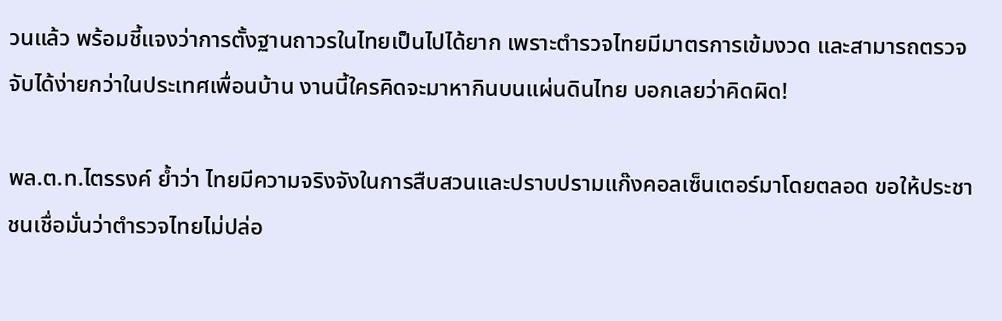วนแล้ว พร้อมชี้แจงว่าการตั้งฐานถาวรในไทยเป็นไปได้ยาก เพราะตำรวจไทยมีมาตรการเข้มงวด และสามารถตรวจจับได้ง่ายกว่าในประเทศเพื่อนบ้าน งานนี้ใครคิดจะมาหากินบนแผ่นดินไทย บอกเลยว่าคิดผิด!

พล.ต.ท.ไตรรงค์ ย้ำว่า ไทยมีความจริงจังในการสืบสวนและปราบปรามแก๊งคอลเซ็นเตอร์มาโดยตลอด ขอให้ประชาชนเชื่อมั่นว่าตำรวจไทยไม่ปล่อ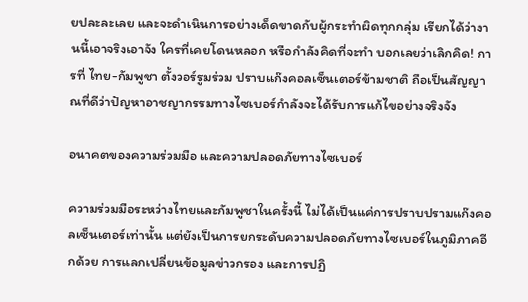ยปละละเลย และจะดำเนินการอย่างเด็ดขาดกับผู้กระทำผิดทุกกลุ่ม เรียกได้ว่างานนี้เอาจริงเอาจัง ใครที่เคยโดนหลอก หรือกำลังคิดที่จะทำ บอกเลยว่าเลิกคิด! การที่ ไทย-กัมพูชา ตั้งวอร์รูมร่วม ปราบแก๊งคอลเซ็นเตอร์ข้ามชาติ ถือเป็นสัญญาณที่ดีว่าปัญหาอาชญากรรมทางไซเบอร์กำลังจะได้รับการแก้ไขอย่างจริงจัง

อนาคตของความร่วมมือ และความปลอดภัยทางไซเบอร์

ความร่วมมือระหว่างไทยและกัมพูชาในครั้งนี้ ไม่ได้เป็นแค่การปราบปรามแก๊งคอลเซ็นเตอร์เท่านั้น แต่ยังเป็นการยกระดับความปลอดภัยทางไซเบอร์ในภูมิภาคอีกด้วย การแลกเปลี่ยนข้อมูลข่าวกรอง และการปฏิ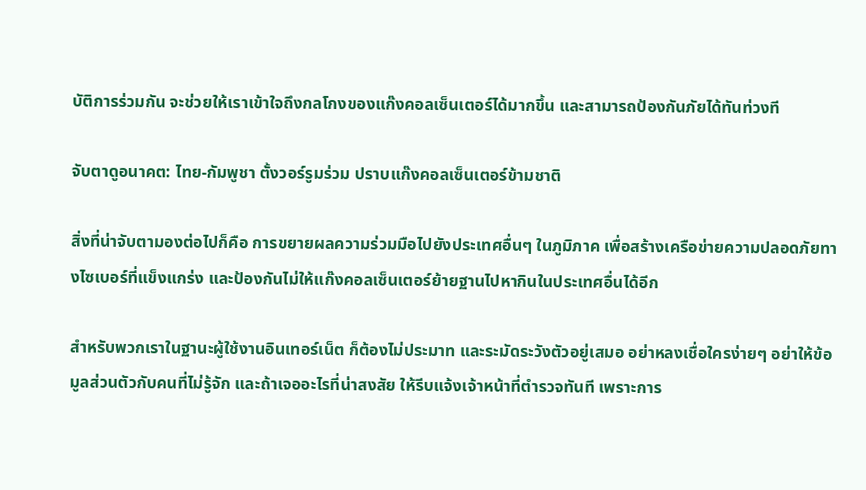บัติการร่วมกัน จะช่วยให้เราเข้าใจถึงกลโกงของแก๊งคอลเซ็นเตอร์ได้มากขึ้น และสามารถป้องกันภัยได้ทันท่วงที

จับตาดูอนาคต: ไทย-กัมพูชา ตั้งวอร์รูมร่วม ปราบแก๊งคอลเซ็นเตอร์ข้ามชาติ

สิ่งที่น่าจับตามองต่อไปก็คือ การขยายผลความร่วมมือไปยังประเทศอื่นๆ ในภูมิภาค เพื่อสร้างเครือข่ายความปลอดภัยทางไซเบอร์ที่แข็งแกร่ง และป้องกันไม่ให้แก๊งคอลเซ็นเตอร์ย้ายฐานไปหากินในประเทศอื่นได้อีก

สำหรับพวกเราในฐานะผู้ใช้งานอินเทอร์เน็ต ก็ต้องไม่ประมาท และระมัดระวังตัวอยู่เสมอ อย่าหลงเชื่อใครง่ายๆ อย่าให้ข้อมูลส่วนตัวกับคนที่ไม่รู้จัก และถ้าเจออะไรที่น่าสงสัย ให้รีบแจ้งเจ้าหน้าที่ตำรวจทันที เพราะการ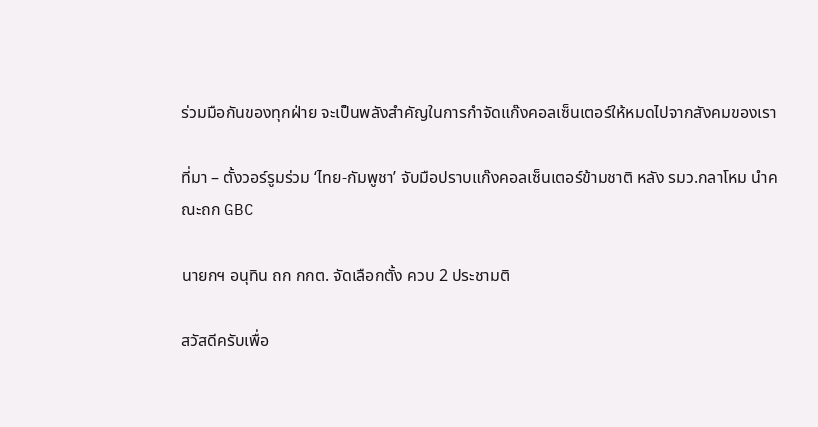ร่วมมือกันของทุกฝ่าย จะเป็นพลังสำคัญในการกำจัดแก๊งคอลเซ็นเตอร์ให้หมดไปจากสังคมของเรา

ที่มา – ตั้งวอร์รูมร่วม ‘ไทย-กัมพูชา’ จับมือปราบแก๊งคอลเซ็นเตอร์ข้ามชาติ หลัง รมว.กลาโหม นำคณะถก GBC

นายกฯ อนุทิน ถก กกต. จัดเลือกตั้ง ควบ 2 ประชามติ

สวัสดีครับเพื่อ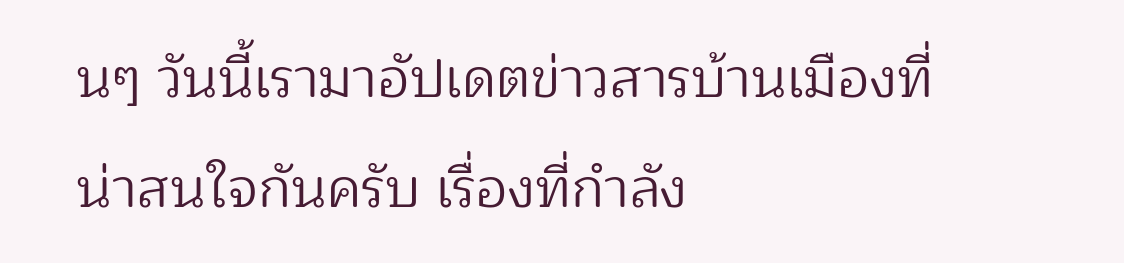นๆ วันนี้เรามาอัปเดตข่าวสารบ้านเมืองที่น่าสนใจกันครับ เรื่องที่กำลัง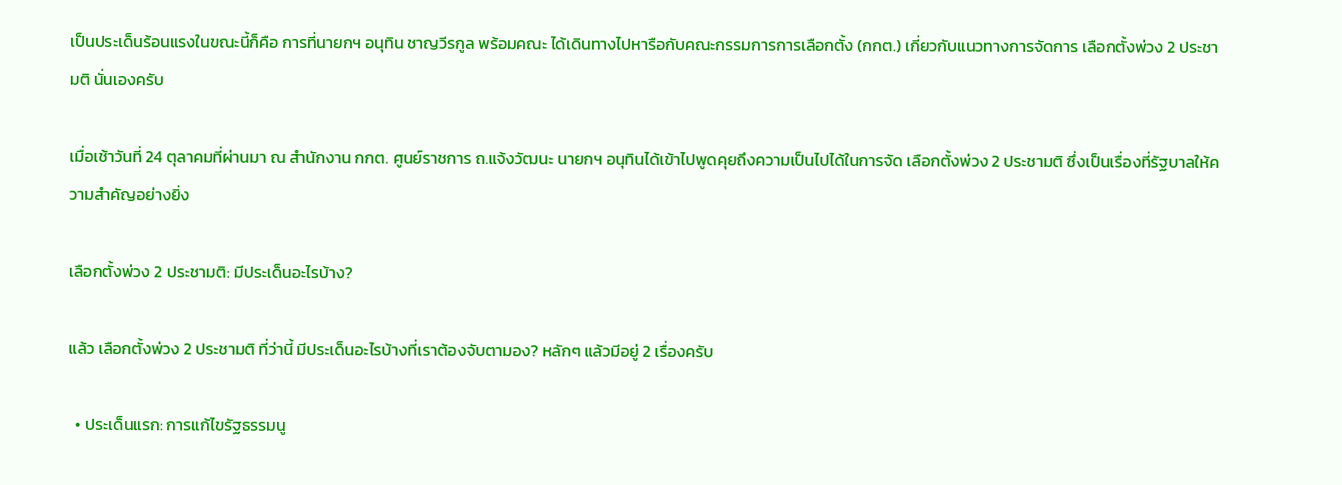เป็นประเด็นร้อนแรงในขณะนี้ก็คือ การที่นายกฯ อนุทิน ชาญวีรกูล พร้อมคณะ ได้เดินทางไปหารือกับคณะกรรมการการเลือกตั้ง (กกต.) เกี่ยวกับแนวทางการจัดการ เลือกตั้งพ่วง 2 ประชามติ นั่นเองครับ

เมื่อเช้าวันที่ 24 ตุลาคมที่ผ่านมา ณ สำนักงาน กกต. ศูนย์ราชการ ถ.แจ้งวัฒนะ นายกฯ อนุทินได้เข้าไปพูดคุยถึงความเป็นไปได้ในการจัด เลือกตั้งพ่วง 2 ประชามติ ซึ่งเป็นเรื่องที่รัฐบาลให้ความสำคัญอย่างยิ่ง

เลือกตั้งพ่วง 2 ประชามติ: มีประเด็นอะไรบ้าง?

แล้ว เลือกตั้งพ่วง 2 ประชามติ ที่ว่านี้ มีประเด็นอะไรบ้างที่เราต้องจับตามอง? หลักๆ แล้วมีอยู่ 2 เรื่องครับ

  • ประเด็นแรก: การแก้ไขรัฐธรรมนู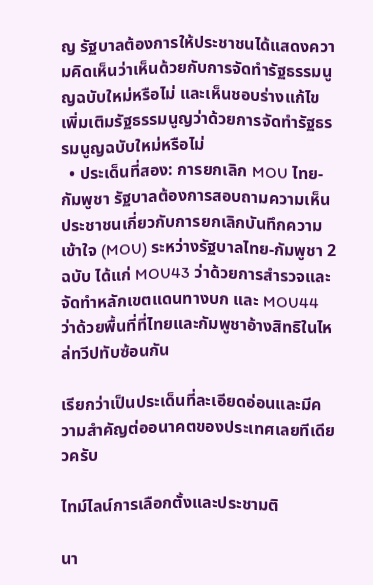ญ รัฐบาลต้องการให้ประชาชนได้แสดงความคิดเห็นว่าเห็นด้วยกับการจัดทำรัฐธรรมนูญฉบับใหม่หรือไม่ และเห็นชอบร่างแก้ไขเพิ่มเติมรัฐธรรมนูญว่าด้วยการจัดทำรัฐธรรมนูญฉบับใหม่หรือไม่
  • ประเด็นที่สอง: การยกเลิก MOU ไทย-กัมพูชา รัฐบาลต้องการสอบถามความเห็นประชาชนเกี่ยวกับการยกเลิกบันทึกความเข้าใจ (MOU) ระหว่างรัฐบาลไทย-กัมพูชา 2 ฉบับ ได้แก่ MOU43 ว่าด้วยการสำรวจและจัดทำหลักเขตแดนทางบก และ MOU44 ว่าด้วยพื้นที่ที่ไทยและกัมพูชาอ้างสิทธิในไหล่ทวีปทับซ้อนกัน

เรียกว่าเป็นประเด็นที่ละเอียดอ่อนและมีความสำคัญต่ออนาคตของประเทศเลยทีเดียวครับ

ไทม์ไลน์การเลือกตั้งและประชามติ

นา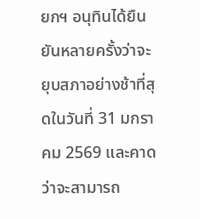ยกฯ อนุทินได้ยืนยันหลายครั้งว่าจะยุบสภาอย่างช้าที่สุดในวันที่ 31 มกราคม 2569 และคาดว่าจะสามารถ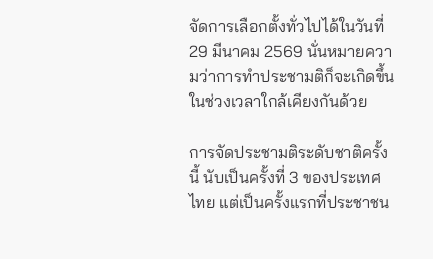จัดการเลือกตั้งทั่วไปได้ในวันที่ 29 มีนาคม 2569 นั่นหมายความว่าการทำประชามติก็จะเกิดขึ้นในช่วงเวลาใกล้เคียงกันด้วย

การจัดประชามติระดับชาติครั้งนี้ นับเป็นครั้งที่ 3 ของประเทศไทย แต่เป็นครั้งแรกที่ประชาชน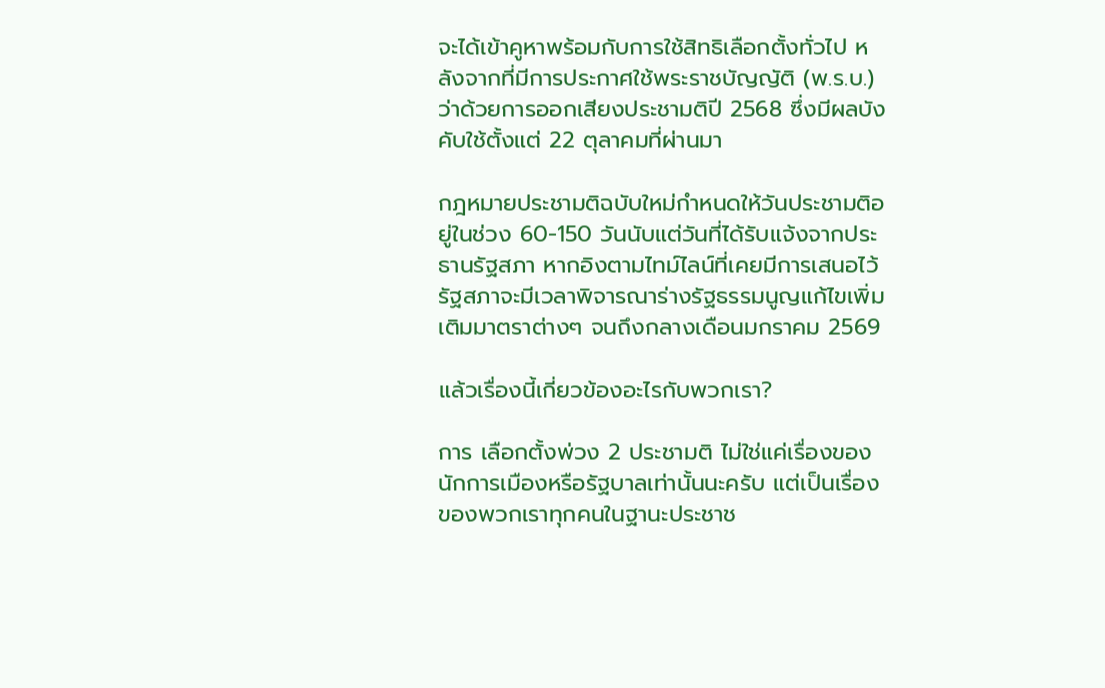จะได้เข้าคูหาพร้อมกับการใช้สิทธิเลือกตั้งทั่วไป หลังจากที่มีการประกาศใช้พระราชบัญญัติ (พ.ร.บ.) ว่าด้วยการออกเสียงประชามติปี 2568 ซึ่งมีผลบังคับใช้ตั้งแต่ 22 ตุลาคมที่ผ่านมา

กฎหมายประชามติฉบับใหม่กำหนดให้วันประชามติอยู่ในช่วง 60-150 วันนับแต่วันที่ได้รับแจ้งจากประธานรัฐสภา หากอิงตามไทม์ไลน์ที่เคยมีการเสนอไว้ รัฐสภาจะมีเวลาพิจารณาร่างรัฐธรรมนูญแก้ไขเพิ่มเติมมาตราต่างๆ จนถึงกลางเดือนมกราคม 2569

แล้วเรื่องนี้เกี่ยวข้องอะไรกับพวกเรา?

การ เลือกตั้งพ่วง 2 ประชามติ ไม่ใช่แค่เรื่องของนักการเมืองหรือรัฐบาลเท่านั้นนะครับ แต่เป็นเรื่องของพวกเราทุกคนในฐานะประชาช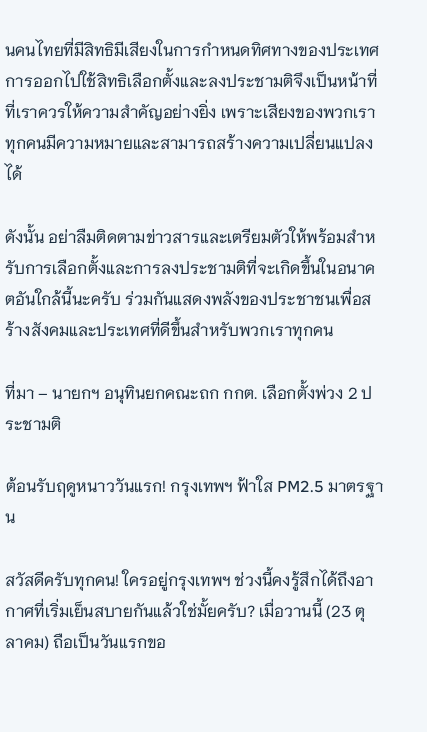นคนไทยที่มีสิทธิมีเสียงในการกำหนดทิศทางของประเทศ การออกไปใช้สิทธิเลือกตั้งและลงประชามติจึงเป็นหน้าที่ที่เราควรให้ความสำคัญอย่างยิ่ง เพราะเสียงของพวกเราทุกคนมีความหมายและสามารถสร้างความเปลี่ยนแปลงได้

ดังนั้น อย่าลืมติดตามข่าวสารและเตรียมตัวให้พร้อมสำหรับการเลือกตั้งและการลงประชามติที่จะเกิดขึ้นในอนาคตอันใกล้นี้นะครับ ร่วมกันแสดงพลังของประชาชนเพื่อสร้างสังคมและประเทศที่ดีขึ้นสำหรับพวกเราทุกคน

ที่มา – นายกฯ อนุทินยกคณะถก กกต. เลือกตั้งพ่วง 2 ประชามติ

ต้อนรับฤดูหนาววันแรก! กรุงเทพฯ ฟ้าใส PM2.5 มาตรฐาน

สวัสดีครับทุกคน! ใครอยู่กรุงเทพฯ ช่วงนี้คงรู้สึกได้ถึงอากาศที่เริ่มเย็นสบายกันแล้วใช่มั้ยครับ? เมื่อวานนี้ (23 ตุลาคม) ถือเป็นวันแรกขอ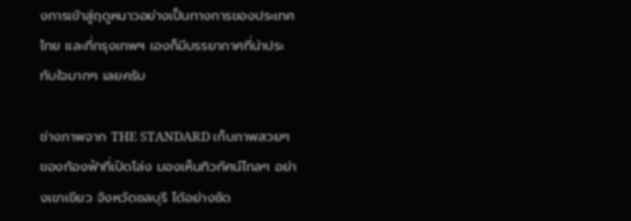งการเข้าสู่ฤดูหนาวอย่างเป็นทางการของประเทศไทย และที่กรุงเทพฯ เองก็มีบรรยากาศที่น่าประทับใจมากๆ เลยครับ

ช่างภาพจาก THE STANDARD เก็บภาพสวยๆ ของท้องฟ้าที่เปิดโล่ง มองเห็นทิวทัศน์ไกลๆ อย่างเขาเขียว จังหวัดชลบุรี ได้อย่างชัด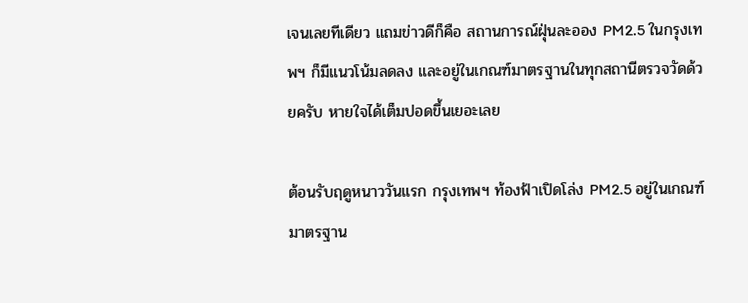เจนเลยทีเดียว แถมข่าวดีก็คือ สถานการณ์ฝุ่นละออง PM2.5 ในกรุงเทพฯ ก็มีแนวโน้มลดลง และอยู่ในเกณฑ์มาตรฐานในทุกสถานีตรวจวัดด้วยครับ หายใจได้เต็มปอดขึ้นเยอะเลย

ต้อนรับฤดูหนาววันแรก กรุงเทพฯ ท้องฟ้าเปิดโล่ง PM2.5 อยู่ในเกณฑ์มาตรฐาน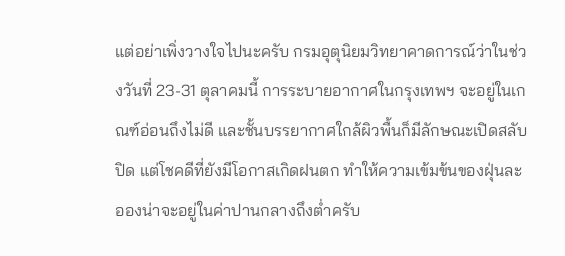แต่อย่าเพิ่งวางใจไปนะครับ กรมอุตุนิยมวิทยาคาดการณ์ว่าในช่วงวันที่ 23-31 ตุลาคมนี้ การระบายอากาศในกรุงเทพฯ จะอยู่ในเกณฑ์อ่อนถึงไม่ดี และชั้นบรรยากาศใกล้ผิวพื้นก็มีลักษณะเปิดสลับปิด แต่โชคดีที่ยังมีโอกาสเกิดฝนตก ทำให้ความเข้มข้นของฝุ่นละอองน่าจะอยู่ในค่าปานกลางถึงต่ำครับ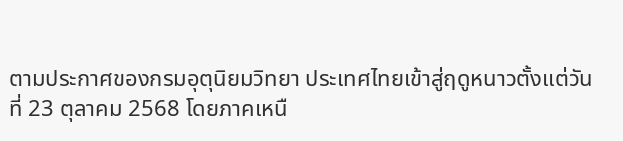ตามประกาศของกรมอุตุนิยมวิทยา ประเทศไทยเข้าสู่ฤดูหนาวตั้งแต่วันที่ 23 ตุลาคม 2568 โดยภาคเหนื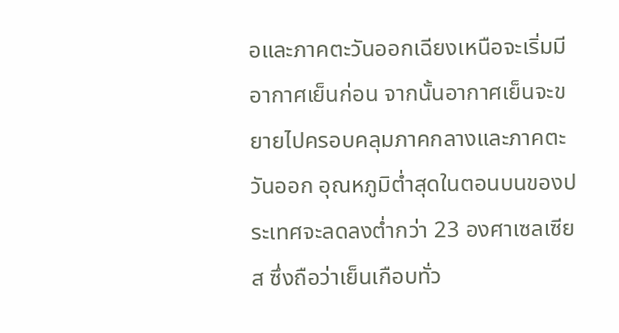อและภาคตะวันออกเฉียงเหนือจะเริ่มมีอากาศเย็นก่อน จากนั้นอากาศเย็นจะขยายไปครอบคลุมภาคกลางและภาคตะวันออก อุณหภูมิต่ำสุดในตอนบนของประเทศจะลดลงต่ำกว่า 23 องศาเซลเซียส ซึ่งถือว่าเย็นเกือบทั่ว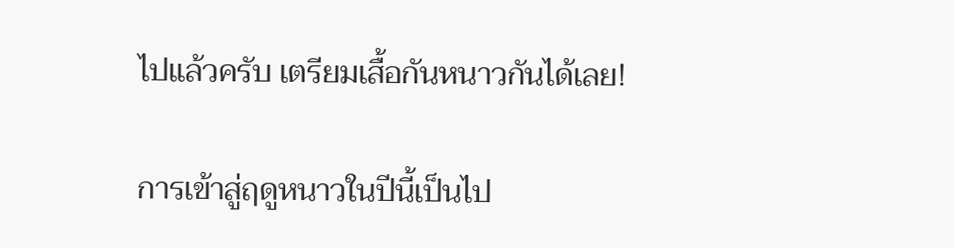ไปแล้วครับ เตรียมเสื้อกันหนาวกันได้เลย!

การเข้าสู่ฤดูหนาวในปีนี้เป็นไป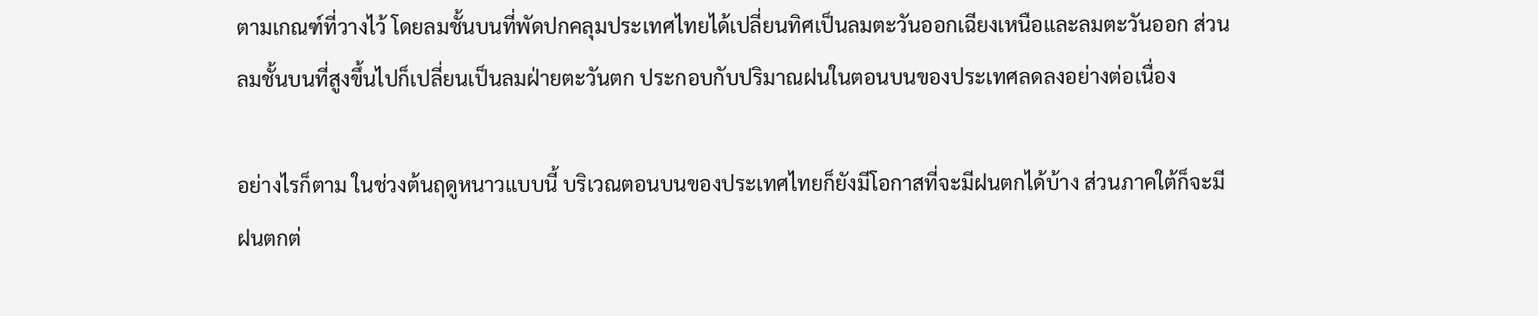ตามเกณฑ์ที่วางไว้ โดยลมชั้นบนที่พัดปกคลุมประเทศไทยได้เปลี่ยนทิศเป็นลมตะวันออกเฉียงเหนือและลมตะวันออก ส่วนลมชั้นบนที่สูงขึ้นไปก็เปลี่ยนเป็นลมฝ่ายตะวันตก ประกอบกับปริมาณฝนในตอนบนของประเทศลดลงอย่างต่อเนื่อง

อย่างไรก็ตาม ในช่วงต้นฤดูหนาวแบบนี้ บริเวณตอนบนของประเทศไทยก็ยังมีโอกาสที่จะมีฝนตกได้บ้าง ส่วนภาคใต้ก็จะมีฝนตกต่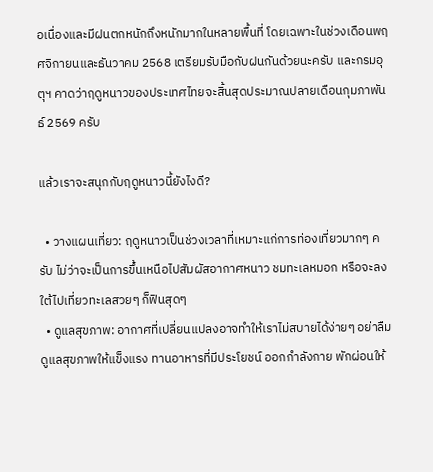อเนื่องและมีฝนตกหนักถึงหนักมากในหลายพื้นที่ โดยเฉพาะในช่วงเดือนพฤศจิกายนและธันวาคม 2568 เตรียมรับมือกับฝนกันด้วยนะครับ และกรมอุตุฯ คาดว่าฤดูหนาวของประเทศไทยจะสิ้นสุดประมาณปลายเดือนกุมภาพันธ์ 2569 ครับ

แล้วเราจะสนุกกับฤดูหนาวนี้ยังไงดี?

  • วางแผนเที่ยว: ฤดูหนาวเป็นช่วงเวลาที่เหมาะแก่การท่องเที่ยวมากๆ ครับ ไม่ว่าจะเป็นการขึ้นเหนือไปสัมผัสอากาศหนาว ชมทะเลหมอก หรือจะลงใต้ไปเที่ยวทะเลสวยๆ ก็ฟินสุดๆ
  • ดูแลสุขภาพ: อากาศที่เปลี่ยนแปลงอาจทำให้เราไม่สบายได้ง่ายๆ อย่าลืมดูแลสุขภาพให้แข็งแรง ทานอาหารที่มีประโยชน์ ออกกำลังกาย พักผ่อนให้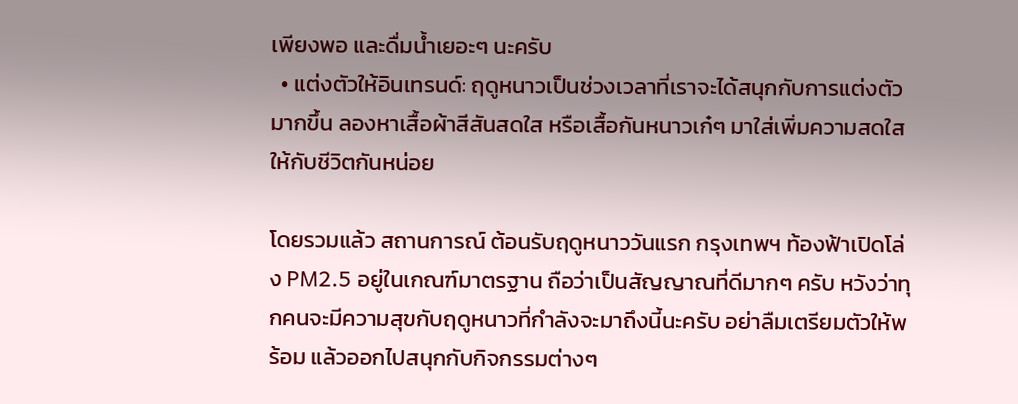เพียงพอ และดื่มน้ำเยอะๆ นะครับ
  • แต่งตัวให้อินเทรนด์: ฤดูหนาวเป็นช่วงเวลาที่เราจะได้สนุกกับการแต่งตัวมากขึ้น ลองหาเสื้อผ้าสีสันสดใส หรือเสื้อกันหนาวเก๋ๆ มาใส่เพิ่มความสดใสให้กับชีวิตกันหน่อย

โดยรวมแล้ว สถานการณ์ ต้อนรับฤดูหนาววันแรก กรุงเทพฯ ท้องฟ้าเปิดโล่ง PM2.5 อยู่ในเกณฑ์มาตรฐาน ถือว่าเป็นสัญญาณที่ดีมากๆ ครับ หวังว่าทุกคนจะมีความสุขกับฤดูหนาวที่กำลังจะมาถึงนี้นะครับ อย่าลืมเตรียมตัวให้พร้อม แล้วออกไปสนุกกับกิจกรรมต่างๆ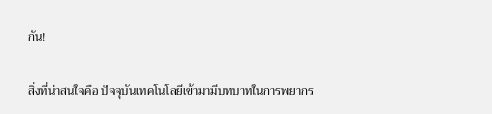กัน!

สิ่งที่น่าสนใจคือ ปัจจุบันเทคโนโลยีเข้ามามีบทบาทในการพยากร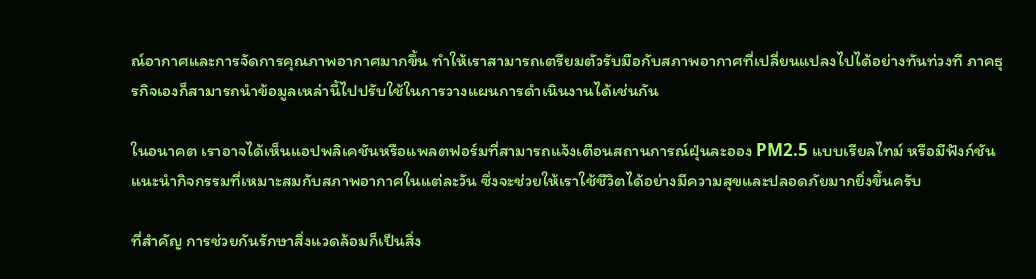ณ์อากาศและการจัดการคุณภาพอากาศมากขึ้น ทำให้เราสามารถเตรียมตัวรับมือกับสภาพอากาศที่เปลี่ยนแปลงไปได้อย่างทันท่วงที ภาคธุรกิจเองก็สามารถนำข้อมูลเหล่านี้ไปปรับใช้ในการวางแผนการดำเนินงานได้เช่นกัน

ในอนาคต เราอาจได้เห็นแอปพลิเคชันหรือแพลตฟอร์มที่สามารถแจ้งเตือนสถานการณ์ฝุ่นละออง PM2.5 แบบเรียลไทม์ หรือมีฟังก์ชันแนะนำกิจกรรมที่เหมาะสมกับสภาพอากาศในแต่ละวัน ซึ่งจะช่วยให้เราใช้ชีวิตได้อย่างมีความสุขและปลอดภัยมากยิ่งขึ้นครับ

ที่สำคัญ การช่วยกันรักษาสิ่งแวดล้อมก็เป็นสิ่ง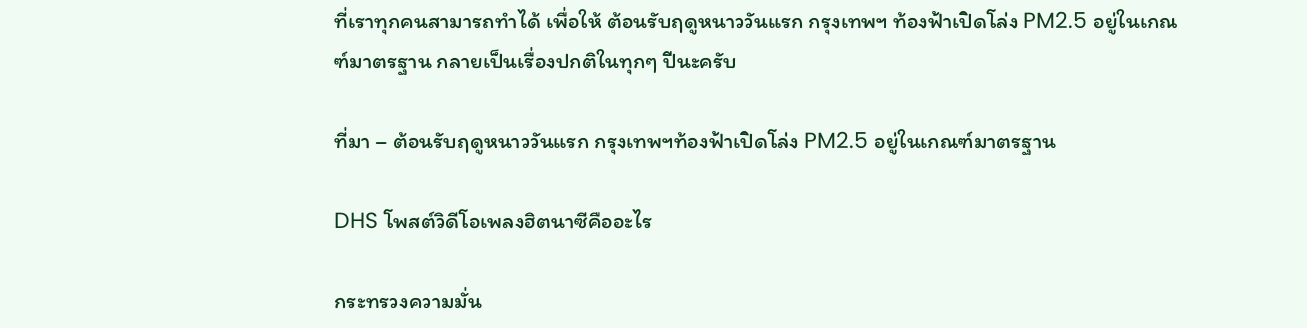ที่เราทุกคนสามารถทำได้ เพื่อให้ ต้อนรับฤดูหนาววันแรก กรุงเทพฯ ท้องฟ้าเปิดโล่ง PM2.5 อยู่ในเกณฑ์มาตรฐาน กลายเป็นเรื่องปกติในทุกๆ ปีนะครับ

ที่มา – ต้อนรับฤดูหนาววันแรก กรุงเทพฯท้องฟ้าเปิดโล่ง PM2.5 อยู่ในเกณฑ์มาตรฐาน

DHS โพสต์วิดีโอเพลงฮิตนาซีคืออะไร

กระทรวงความมั่น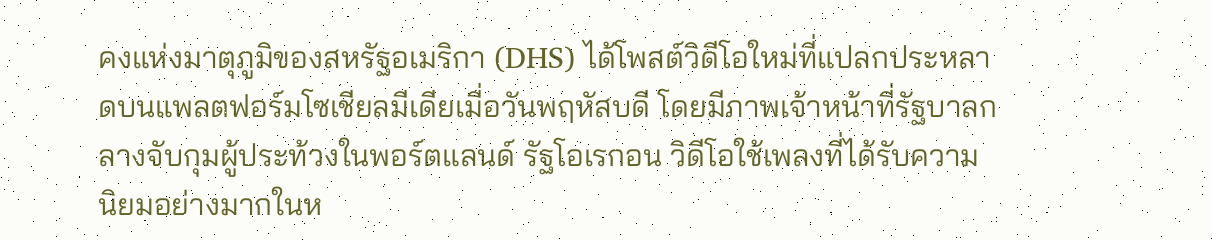คงแห่งมาตุภูมิของสหรัฐอเมริกา (DHS) ได้โพสต์วิดีโอใหม่ที่แปลกประหลาดบนแพลตฟอร์มโซเชียลมีเดียเมื่อวันพฤหัสบดี โดยมีภาพเจ้าหน้าที่รัฐบาลกลางจับกุมผู้ประท้วงในพอร์ตแลนด์ รัฐโอเรกอน วิดีโอใช้เพลงที่ได้รับความนิยมอย่างมากในห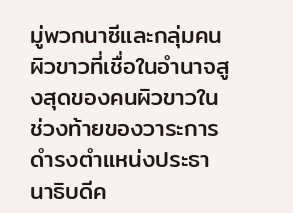มู่พวกนาซีและกลุ่มคนผิวขาวที่เชื่อในอำนาจสูงสุดของคนผิวขาวในช่วงท้ายของวาระการดำรงตำแหน่งประธานาธิบดีค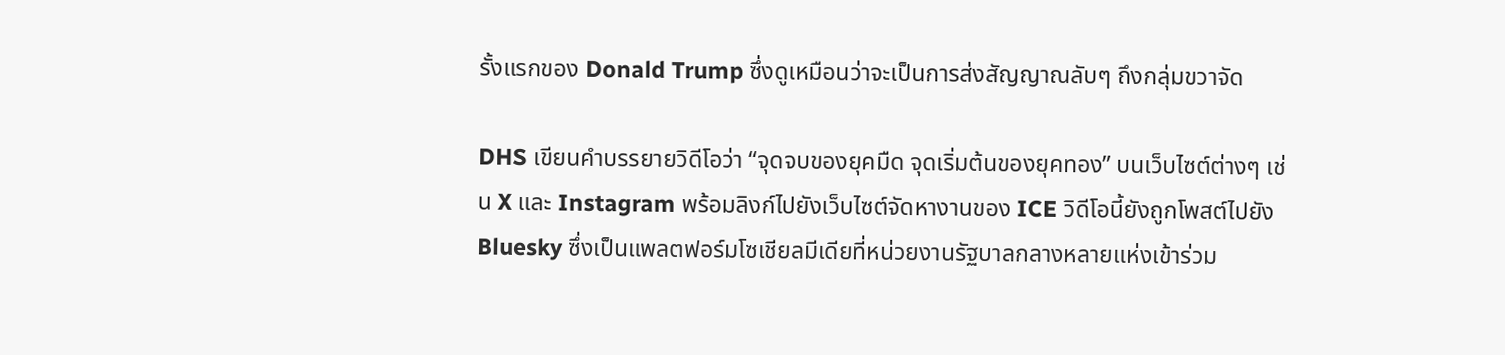รั้งแรกของ Donald Trump ซึ่งดูเหมือนว่าจะเป็นการส่งสัญญาณลับๆ ถึงกลุ่มขวาจัด

DHS เขียนคำบรรยายวิดีโอว่า “จุดจบของยุคมืด จุดเริ่มต้นของยุคทอง” บนเว็บไซต์ต่างๆ เช่น X และ Instagram พร้อมลิงก์ไปยังเว็บไซต์จัดหางานของ ICE วิดีโอนี้ยังถูกโพสต์ไปยัง Bluesky ซึ่งเป็นแพลตฟอร์มโซเชียลมีเดียที่หน่วยงานรัฐบาลกลางหลายแห่งเข้าร่วม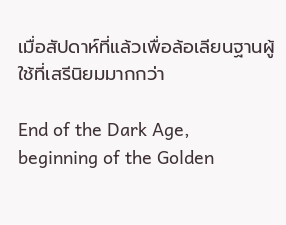เมื่อสัปดาห์ที่แล้วเพื่อล้อเลียนฐานผู้ใช้ที่เสรีนิยมมากกว่า

End of the Dark Age, beginning of the Golden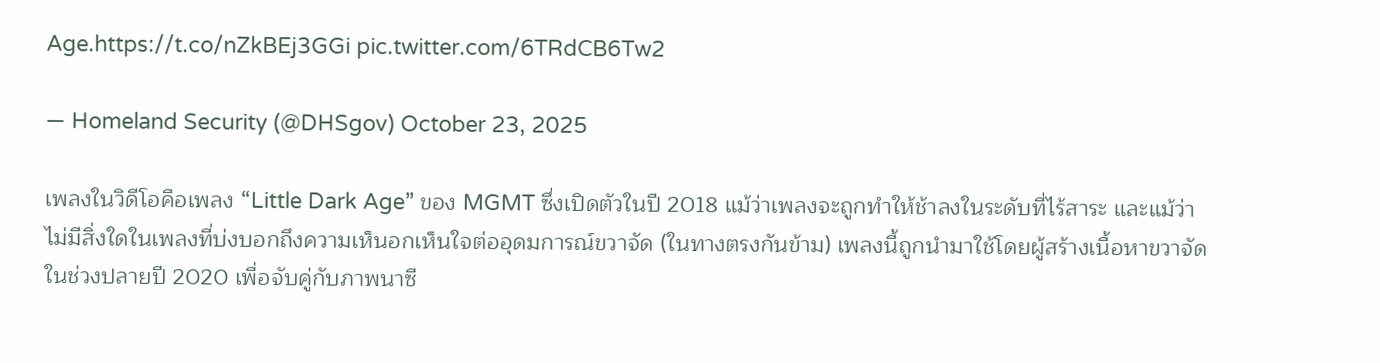Age.https://t.co/nZkBEj3GGi pic.twitter.com/6TRdCB6Tw2

— Homeland Security (@DHSgov) October 23, 2025

เพลงในวิดีโอคือเพลง “Little Dark Age” ของ MGMT ซึ่งเปิดตัวในปี 2018 แม้ว่าเพลงจะถูกทำให้ช้าลงในระดับที่ไร้สาระ และแม้ว่าไม่มีสิ่งใดในเพลงที่บ่งบอกถึงความเห็นอกเห็นใจต่ออุดมการณ์ขวาจัด (ในทางตรงกันข้าม) เพลงนี้ถูกนำมาใช้โดยผู้สร้างเนื้อหาขวาจัดในช่วงปลายปี 2020 เพื่อจับคู่กับภาพนาซี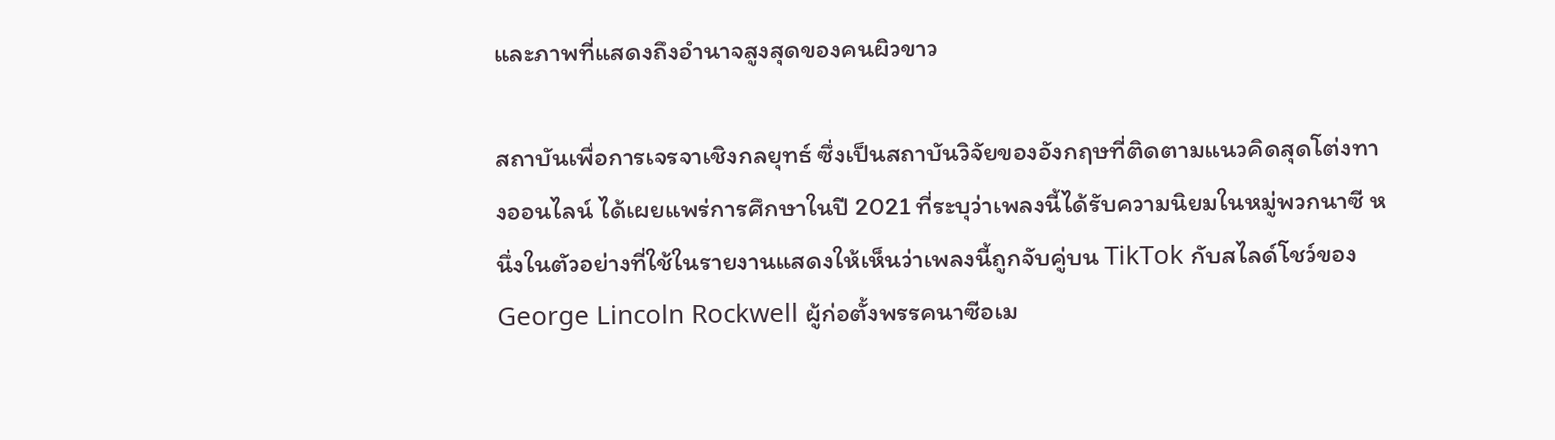และภาพที่แสดงถึงอำนาจสูงสุดของคนผิวขาว

สถาบันเพื่อการเจรจาเชิงกลยุทธ์ ซึ่งเป็นสถาบันวิจัยของอังกฤษที่ติดตามแนวคิดสุดโต่งทางออนไลน์ ได้เผยแพร่การศึกษาในปี 2021 ที่ระบุว่าเพลงนี้ได้รับความนิยมในหมู่พวกนาซี หนึ่งในตัวอย่างที่ใช้ในรายงานแสดงให้เห็นว่าเพลงนี้ถูกจับคู่บน TikTok กับสไลด์โชว์ของ George Lincoln Rockwell ผู้ก่อตั้งพรรคนาซีอเม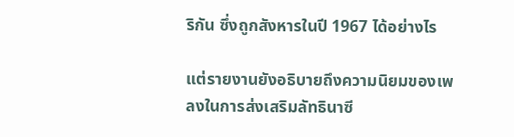ริกัน ซึ่งถูกสังหารในปี 1967 ได้อย่างไร

แต่รายงานยังอธิบายถึงความนิยมของเพลงในการส่งเสริมลัทธินาซี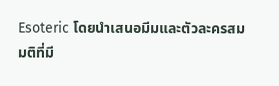Esoteric โดยนำเสนอมีมและตัวละครสมมติที่มี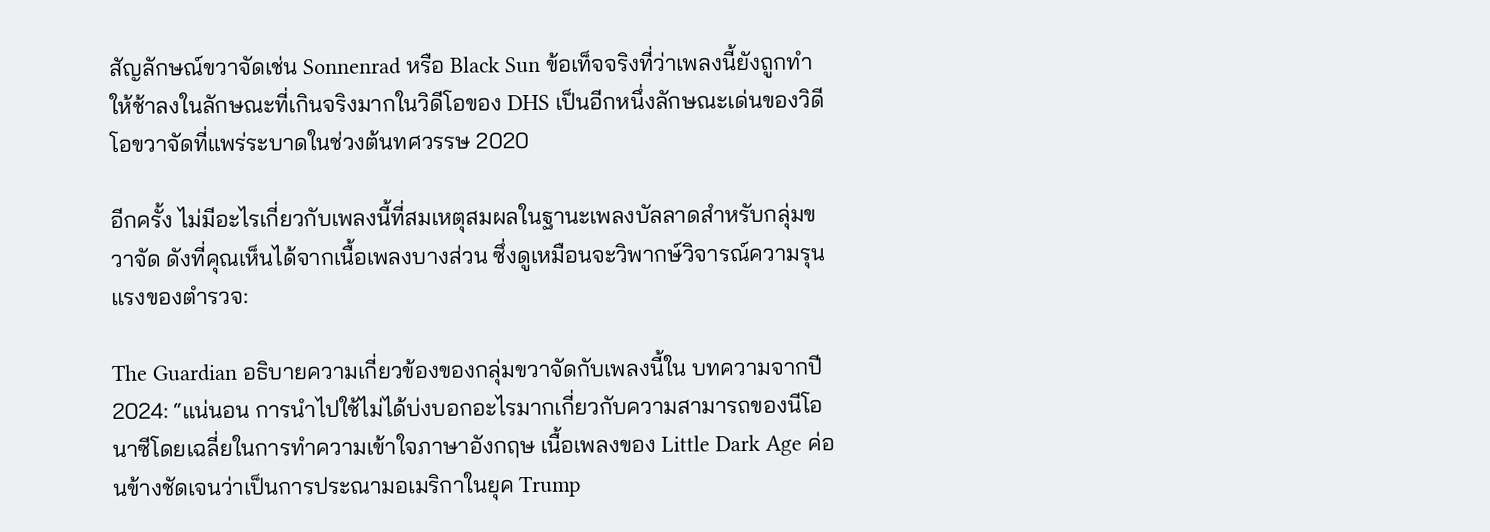สัญลักษณ์ขวาจัดเช่น Sonnenrad หรือ Black Sun ข้อเท็จจริงที่ว่าเพลงนี้ยังถูกทำให้ช้าลงในลักษณะที่เกินจริงมากในวิดีโอของ DHS เป็นอีกหนึ่งลักษณะเด่นของวิดีโอขวาจัดที่แพร่ระบาดในช่วงต้นทศวรรษ 2020

อีกครั้ง ไม่มีอะไรเกี่ยวกับเพลงนี้ที่สมเหตุสมผลในฐานะเพลงบัลลาดสำหรับกลุ่มขวาจัด ดังที่คุณเห็นได้จากเนื้อเพลงบางส่วน ซึ่งดูเหมือนจะวิพากษ์วิจารณ์ความรุนแรงของตำรวจ:

The Guardian อธิบายความเกี่ยวข้องของกลุ่มขวาจัดกับเพลงนี้ใน บทความจากปี 2024: “แน่นอน การนำไปใช้ไม่ได้บ่งบอกอะไรมากเกี่ยวกับความสามารถของนีโอนาซีโดยเฉลี่ยในการทำความเข้าใจภาษาอังกฤษ เนื้อเพลงของ Little Dark Age ค่อนข้างชัดเจนว่าเป็นการประณามอเมริกาในยุค Trump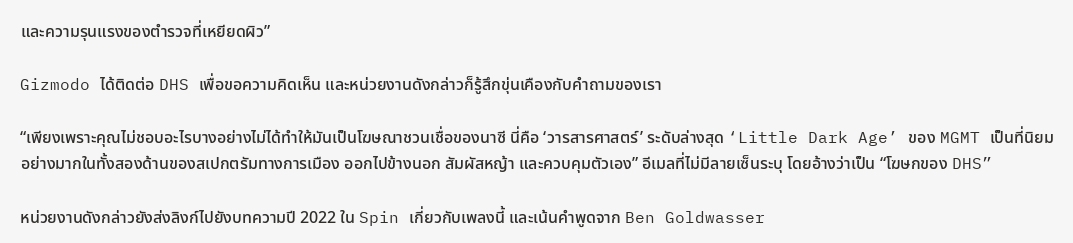และความรุนแรงของตำรวจที่เหยียดผิว”

Gizmodo ได้ติดต่อ DHS เพื่อขอความคิดเห็น และหน่วยงานดังกล่าวก็รู้สึกขุ่นเคืองกับคำถามของเรา

“เพียงเพราะคุณไม่ชอบอะไรบางอย่างไม่ได้ทำให้มันเป็นโฆษณาชวนเชื่อของนาซี นี่คือ ‘วารสารศาสตร์’ ระดับล่างสุด ‘Little Dark Age’ ของ MGMT เป็นที่นิยมอย่างมากในทั้งสองด้านของสเปกตรัมทางการเมือง ออกไปข้างนอก สัมผัสหญ้า และควบคุมตัวเอง” อีเมลที่ไม่มีลายเซ็นระบุ โดยอ้างว่าเป็น “โฆษกของ DHS”

หน่วยงานดังกล่าวยังส่งลิงก์ไปยังบทความปี 2022 ใน Spin เกี่ยวกับเพลงนี้ และเน้นคำพูดจาก Ben Goldwasser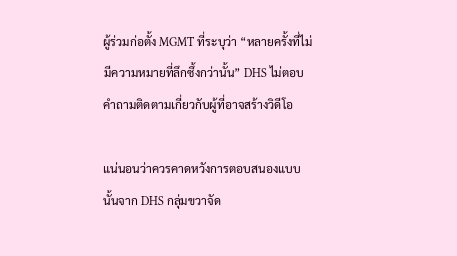ผู้ร่วมก่อตั้ง MGMT ที่ระบุว่า “หลายครั้งที่ไม่มีความหมายที่ลึกซึ้งกว่านั้น” DHS ไม่ตอบคำถามติดตามเกี่ยวกับผู้ที่อาจสร้างวิดีโอ

แน่นอนว่าควรคาดหวังการตอบสนองแบบนั้นจาก DHS กลุ่มขวาจัด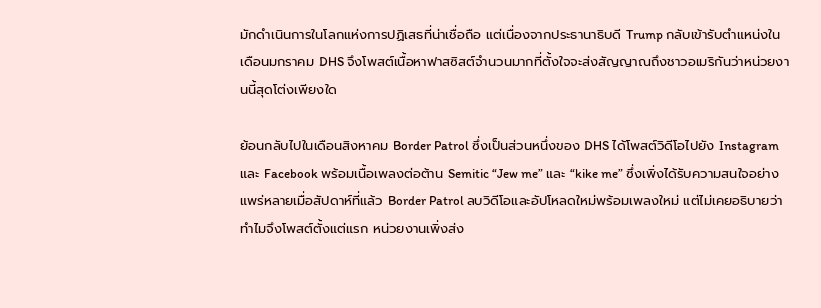มักดำเนินการในโลกแห่งการปฏิเสธที่น่าเชื่อถือ แต่เนื่องจากประธานาธิบดี Trump กลับเข้ารับตำแหน่งในเดือนมกราคม DHS จึงโพสต์เนื้อหาฟาสซิสต์จำนวนมากที่ตั้งใจจะส่งสัญญาณถึงชาวอเมริกันว่าหน่วยงานนี้สุดโต่งเพียงใด

ย้อนกลับไปในเดือนสิงหาคม Border Patrol ซึ่งเป็นส่วนหนึ่งของ DHS ได้โพสต์วิดีโอไปยัง Instagram และ Facebook พร้อมเนื้อเพลงต่อต้าน Semitic “Jew me” และ “kike me” ซึ่งเพิ่งได้รับความสนใจอย่างแพร่หลายเมื่อสัปดาห์ที่แล้ว Border Patrol ลบวิดีโอและอัปโหลดใหม่พร้อมเพลงใหม่ แต่ไม่เคยอธิบายว่าทำไมจึงโพสต์ตั้งแต่แรก หน่วยงานเพิ่งส่ง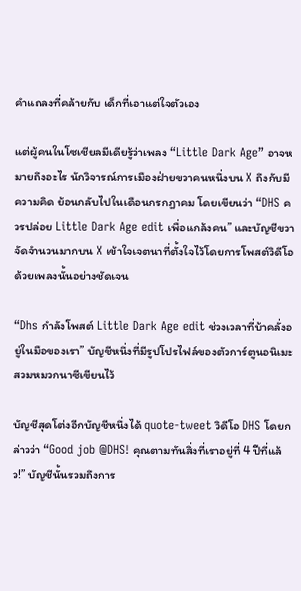คำแถลงที่คล้ายกับ เด็กที่เอาแต่ใจตัวเอง

แต่ผู้คนในโซเชียลมีเดียรู้ว่าเพลง “Little Dark Age” อาจหมายถึงอะไร นักวิจารณ์การเมืองฝ่ายขวาคนหนึ่งบน X ถึงกับมีความคิด ย้อนกลับไปในเดือนกรกฎาคม โดยเขียนว่า “DHS ควรปล่อย Little Dark Age edit เพื่อแกล้งคน” และบัญชีขวาจัดจำนวนมากบน X เข้าใจเจตนาที่ตั้งใจไว้โดยการโพสต์วิดีโอด้วยเพลงนั้นอย่างชัดเจน

“Dhs กำลังโพสต์ Little Dark Age edit ช่วงเวลาที่บ้าคลั่งอยู่ในมือของเรา” บัญชีหนึ่งที่มีรูปโปรไฟล์ของตัวการ์ตูนอนิเมะสวมหมวกนาซีเขียนไว้

บัญชีสุดโต่งอีกบัญชีหนึ่งได้ quote-tweet วิดีโอ DHS โดยกล่าวว่า “Good job @DHS! คุณตามทันสิ่งที่เราอยู่ที่ 4 ปีที่แล้ว!” บัญชีนั้นรวมถึงการ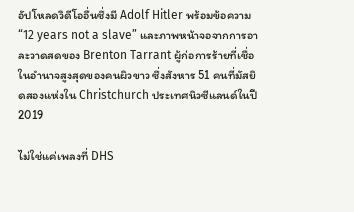อัปโหลดวิดีโออื่นซึ่งมี Adolf Hitler พร้อมข้อความ “12 years not a slave” และภาพหน้าจอจากการอาละวาดสดของ Brenton Tarrant ผู้ก่อการร้ายที่เชื่อในอำนาจสูงสุดของคนผิวขาว ซึ่งสังหาร 51 คนที่มัสยิดสองแห่งใน Christchurch ประเทศนิวซีแลนด์ในปี 2019

ไม่ใช่แค่เพลงที่ DHS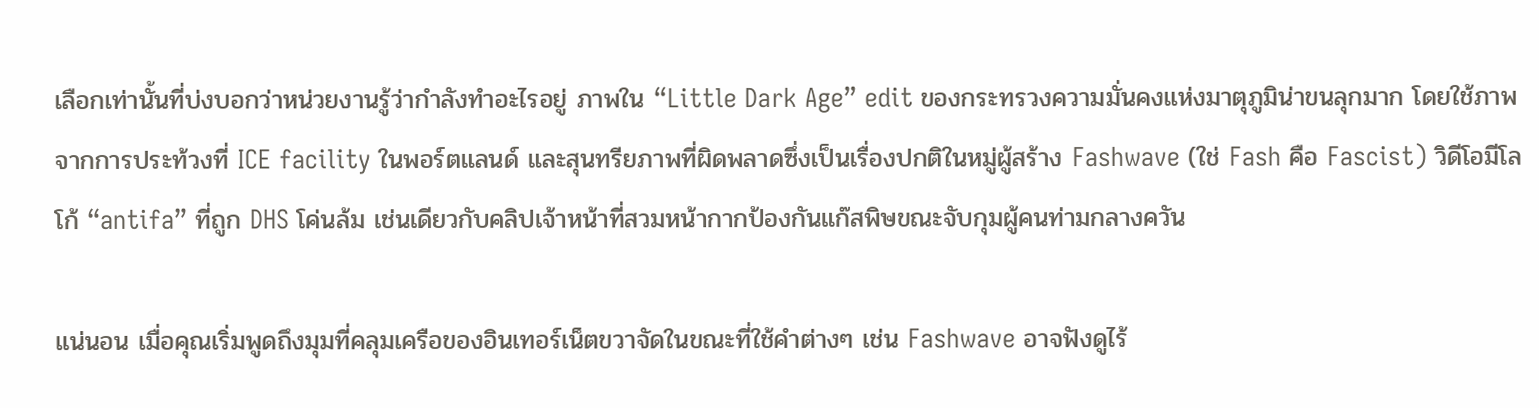เลือกเท่านั้นที่บ่งบอกว่าหน่วยงานรู้ว่ากำลังทำอะไรอยู่ ภาพใน “Little Dark Age” edit ของกระทรวงความมั่นคงแห่งมาตุภูมิน่าขนลุกมาก โดยใช้ภาพจากการประท้วงที่ ICE facility ในพอร์ตแลนด์ และสุนทรียภาพที่ผิดพลาดซึ่งเป็นเรื่องปกติในหมู่ผู้สร้าง Fashwave (ใช่ Fash คือ Fascist) วิดีโอมีโลโก้ “antifa” ที่ถูก DHS โค่นล้ม เช่นเดียวกับคลิปเจ้าหน้าที่สวมหน้ากากป้องกันแก๊สพิษขณะจับกุมผู้คนท่ามกลางควัน

แน่นอน เมื่อคุณเริ่มพูดถึงมุมที่คลุมเครือของอินเทอร์เน็ตขวาจัดในขณะที่ใช้คำต่างๆ เช่น Fashwave อาจฟังดูไร้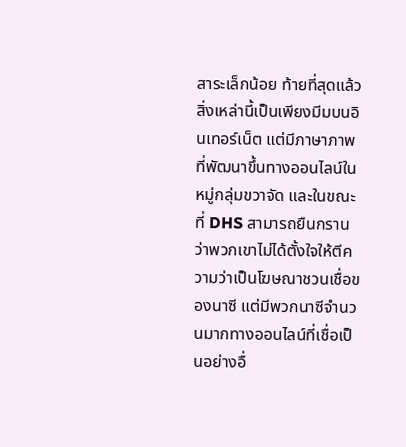สาระเล็กน้อย ท้ายที่สุดแล้ว สิ่งเหล่านี้เป็นเพียงมีมบนอินเทอร์เน็ต แต่มีภาษาภาพที่พัฒนาขึ้นทางออนไลน์ในหมู่กลุ่มขวาจัด และในขณะที่ DHS สามารถยืนกรานว่าพวกเขาไม่ได้ตั้งใจให้ตีความว่าเป็นโฆษณาชวนเชื่อของนาซี แต่มีพวกนาซีจำนวนมากทางออนไลน์ที่เชื่อเป็นอย่างอื่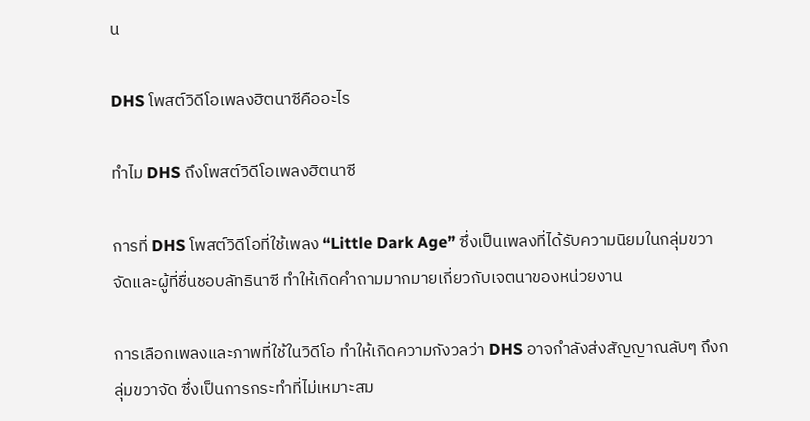น

DHS โพสต์วิดีโอเพลงฮิตนาซีคืออะไร

ทำไม DHS ถึงโพสต์วิดีโอเพลงฮิตนาซี

การที่ DHS โพสต์วิดีโอที่ใช้เพลง “Little Dark Age” ซึ่งเป็นเพลงที่ได้รับความนิยมในกลุ่มขวาจัดและผู้ที่ชื่นชอบลัทธินาซี ทำให้เกิดคำถามมากมายเกี่ยวกับเจตนาของหน่วยงาน

การเลือกเพลงและภาพที่ใช้ในวิดีโอ ทำให้เกิดความกังวลว่า DHS อาจกำลังส่งสัญญาณลับๆ ถึงกลุ่มขวาจัด ซึ่งเป็นการกระทำที่ไม่เหมาะสม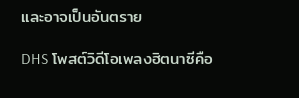และอาจเป็นอันตราย

DHS โพสต์วิดีโอเพลงฮิตนาซีคือ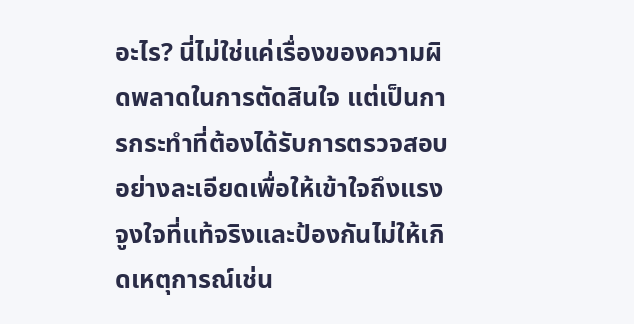อะไร? นี่ไม่ใช่แค่เรื่องของความผิดพลาดในการตัดสินใจ แต่เป็นการกระทำที่ต้องได้รับการตรวจสอบอย่างละเอียดเพื่อให้เข้าใจถึงแรงจูงใจที่แท้จริงและป้องกันไม่ให้เกิดเหตุการณ์เช่น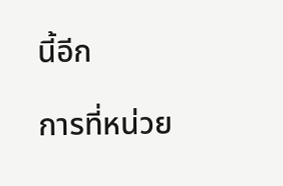นี้อีก

การที่หน่วย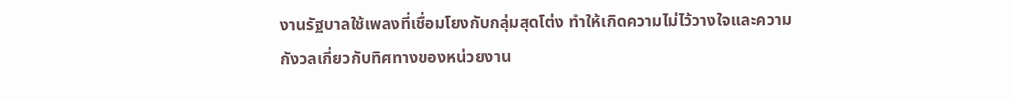งานรัฐบาลใช้เพลงที่เชื่อมโยงกับกลุ่มสุดโต่ง ทำให้เกิดความไม่ไว้วางใจและความกังวลเกี่ยวกับทิศทางของหน่วยงาน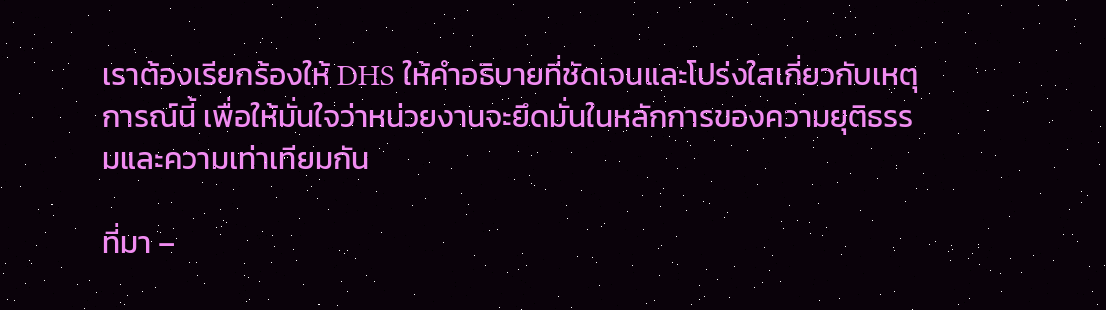เราต้องเรียกร้องให้ DHS ให้คำอธิบายที่ชัดเจนและโปร่งใสเกี่ยวกับเหตุการณ์นี้ เพื่อให้มั่นใจว่าหน่วยงานจะยึดมั่นในหลักการของความยุติธรรมและความเท่าเทียมกัน

ที่มา –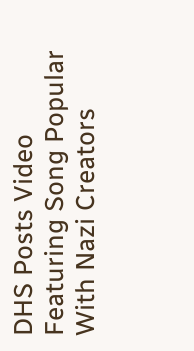DHS Posts Video Featuring Song Popular With Nazi Creators